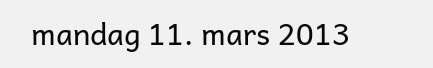mandag 11. mars 2013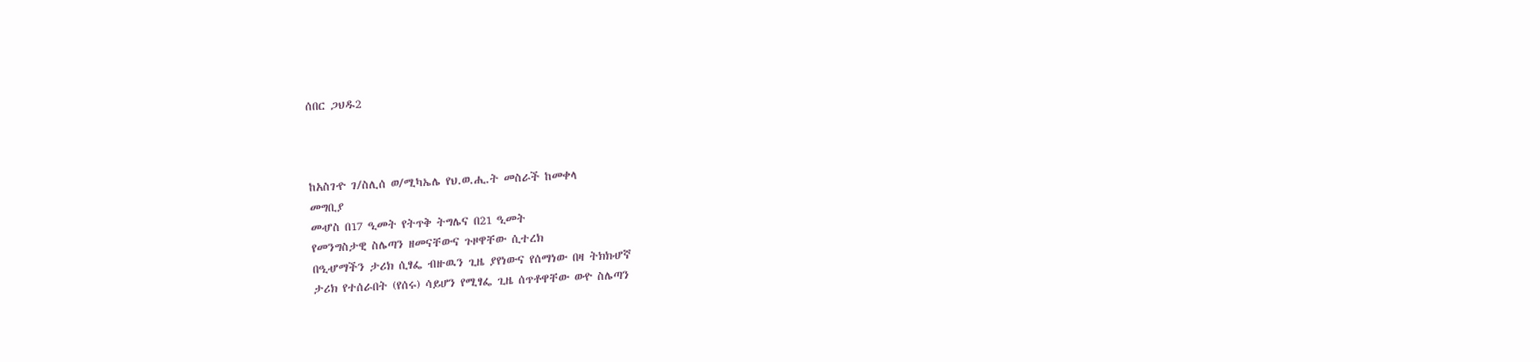ሰበር ጋህዱ2



ከአስገዯ ገ/ስሊሰ ወ/ሚካኤሌ የህ.ወ.ሒ.ት መስራች ከመቀላ
መግቢያ
መሇስ በ17 ዒመት የትጥቅ ትግሌና በ21 ዒመት
የመንግስታዊ ስሌጣን ዘመናቸውና ጉዞዋቸው ሲተረክ
በዒሇማችን ታሪክ ሲፃፌ ብዙዉን ጊዜ ያየነውና የሰማነው በዛ ትክክሇኛ
ታሪክ የተሰራበት (የሰሩ) ሳይሆን የሚፃፌ ጊዜ ሰጥቶዋቸው ወዯ ስሌጣን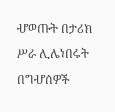ሇወጡት በታሪክ ሥራ ሊሌነበሩት በግሇሰዎች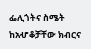ፌሊጎትና ስሜት
ከአሇቆቻቸው ክብርና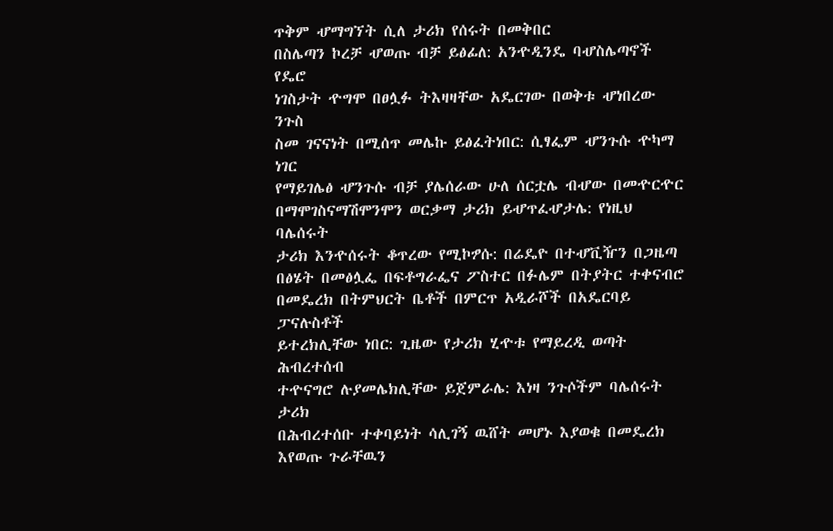ጥቅም ሇማግኘት ሲለ ታሪክ የሰሩት በመቅበር
በስሌጣን ኮረቻ ሇወጡ ብቻ ይፅፊለ: አንዯዲንዴ ባሇስሌጣኖች የዴሮ
ነገስታት ዯግሞ በፀሏፉ ትእዛዛቸው አዴርገው በወቅቱ ሇነበረው ንጉስ
ስመ ገናናነት በሚሰጥ መሌኩ ይፅፈትነበር: ሲፃፌም ሇንጉሱ ዯካማ ነገር
የማይገሌፅ ሇንጉሱ ብቻ ያሌሰራው ሁለ ሰርቷሌ ብሇው በመዯርዯር
በማሞገስናማሽሞንሞን ወርቃማ ታሪክ ይሇጥፈሇታሌ: የነዚህ ባሌሰሩት
ታሪክ እንዯሰሩት ቆጥረው የሚኮፇሱ: በሬዴዮ በተሇቪዥን በጋዜጣ
በፅሄት በመፅሏፌ በፍቶግራፌና ፖስተር በፉሌም በትያትር ተቀናብሮ
በመዴረክ በትምህርት ቤቶች በምርጥ አዲራሾች በአዴርባይ ፓናሉስቶች
ይተረክሊቸው ነበር: ጊዜው የታሪክ ሂዯቱ የማይረዲ ወጣት ሕብረተሰብ
ተዯናግሮ ሉያመሌክሊቸው ይጀምራሌ: እነዛ ንጉሶችም ባሌሰሩት ታሪክ
በሕብረተሰቡ ተቀባይነት ሳሊገኝ ዉሸት መሆኑ እያወቁ በመዴረክ
እየወጡ ጉራቸዉን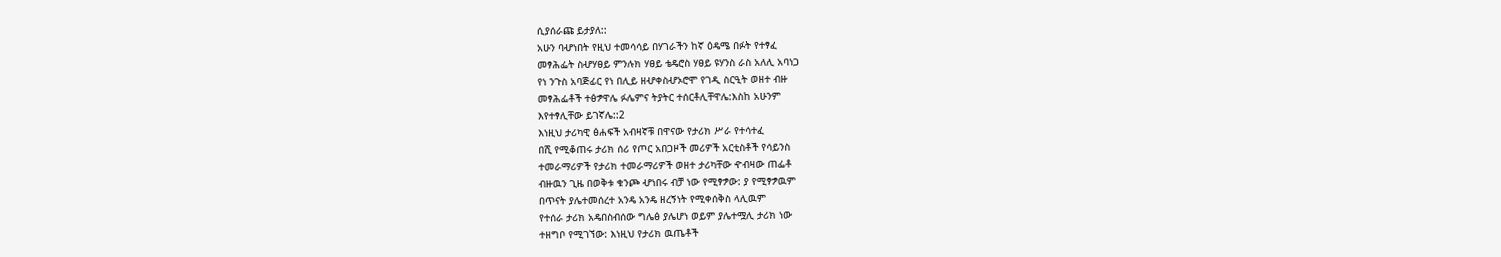ሲያሰራጩ ይታያለ::
አሁን ባሇነበት የዚህ ተመሳሳይ በሃገራችን ከኛ ዕዴሜ በፉት የተፃፈ
መፃሕፌት ስሇሃፀይ ምንሉክ ሃፀይ ቴዴሮስ ሃፀይ ዩሃንስ ራስ አለሊ አባነጋ
የነ ንጉስ አባጅፊር የነ በሊይ ዘሇቀስሇኦሮሞ የገዲ ስርዒት ወዘተ ብዙ
መፃሕፌቶች ተፅፇዋሌ ፉሌምና ትያትር ተሰርቶሊቸዋሌ:እስከ አሁንም
እየተፃሊቸው ይገኛሌ::2
እነዚህ ታሪካዊ ፅሐፍች አብዛኛቹ በዋናው የታሪክ ሥራ የተሳተፈ
በሺ የሚቆጠሩ ታሪክ ሰሪ የጦር አበጋዞች መሪዎች አርቲስቶች የሳይንስ
ተመራማሪዎች የታሪክ ተመራማሪዎች ወዘተ ታሪካቸው ዯብዛው ጠፌቶ
ብዙዉን ጊዜ በወቅቱ ቁንጮ ሇነበሩ ብቻ ነው የሚፃፇው: ያ የሚፃፇዉም
በጥናት ያሌተመሰረተ አንዴ አንዴ ዘረኝነት የሚቀሰቅስ ላሊዉም
የተሰራ ታሪክ አዴበስብሰው ግሌፅ ያሌሆነ ወይም ያሌተሟሊ ታሪክ ነው
ተዘግቦ የሚገኘው: እነዚህ የታሪክ ዉጤቶች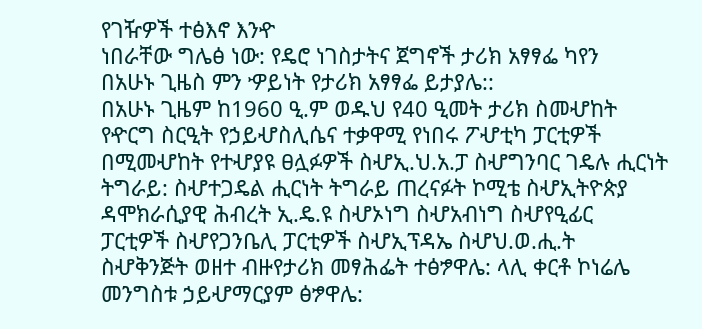የገዥዎች ተፅእኖ እንዯ
ነበራቸው ግሌፅ ነው: የዴሮ ነገስታትና ጀግኖች ታሪክ አፃፃፌ ካየን
በአሁኑ ጊዜስ ምን ዏይነት የታሪክ አፃፃፌ ይታያሌ::
በአሁኑ ጊዜም ከ1960 ዒ.ም ወዱህ የ40 ዒመት ታሪክ ስመሇከት
የዯርግ ስርዒት የኃይሇስሊሴና ተቃዋሚ የነበሩ ፖሇቲካ ፓርቲዎች
በሚመሇከት የተሇያዩ ፀሏፉዎች ስሇኢ.ህ.አ.ፓ ስሇግንባር ገዴሉ ሒርነት
ትግራይ: ስሇተጋዴል ሒርነት ትግራይ ጠረናፉት ኮሚቴ ስሇኢትዮጵያ
ዳሞክራሲያዊ ሕብረት ኢ.ዴ.ዩ ስሇኦነግ ስሇአብነግ ስሇየዒፊር
ፓርቲዎች ስሇየጋንቤሊ ፓርቲዎች ስሇኢፕዳኤ ስሇህ.ወ.ሒ.ት
ስሇቅንጅት ወዘተ ብዙየታሪክ መፃሕፌት ተፅፇዋሌ: ላሊ ቀርቶ ኮነሬሌ
መንግስቱ ኃይሇማርያም ፅፇዋሌ: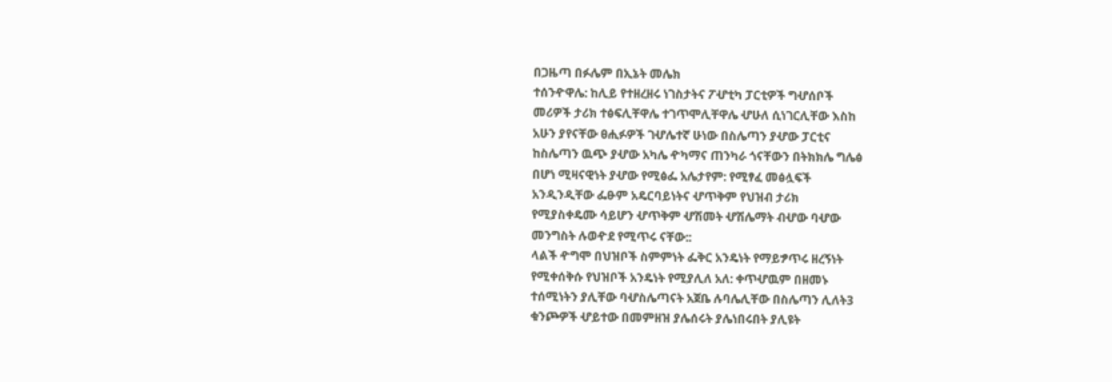በጋዜጣ በፉሌም በኢኔት መሌክ
ተሰንዯዋሌ: ከሊይ የተዘረዘሩ ነገስታትና ፖሇቲካ ፓርቲዎች ግሇሰቦች
መሪዎች ታሪክ ተፅፍሊቸዋሌ ተገጥሞሊቸዋሌ ሇሁለ ሲነገርሊቸው እስከ
አሁን ያየናቸው ፀሒፉዎች ገሇሌተኛ ሁነው በስሌጣን ያሇው ፓርቲና
ከስሌጣን ዉጭ ያሇው አካሌ ዯካማና ጠንካራ ጎናቸውን በትክክሌ ግሌፅ
በሆነ ሚዛናዊነት ያሇው የሚፅፌ አሌታየም: የሚፃፈ መፅሏፍች
አንዲንዲቸው ፌፁም አዴርባይነትና ሇጥቅም የህዝብ ታሪክ
የሚያስቀዴሙ ሳይሆን ሇጥቅም ሇሽመት ሇሽሌማት ብሇው ባሇው
መንግስት ሉወዯደ የሚጥሩ ናቸው::
ላልች ዯግሞ በህዝቦች ስምምነት ፌቅር አንዴነት የማይፇጥሩ ዘረኝነት
የሚቀሰቅሱ የህዝቦች አንዴነት የሚያሊለ አለ: ቀጥሇዉም በዘመኑ
ተሰሚነትን ያሊቸው ባሇስሌጣናት አጀቤ ሉባሌሊቸው በስሌጣን ሊለት3
ቁንጮዎች ሇይተው በመምዘዝ ያሌሰሩት ያሌነበሩበት ያሊዩት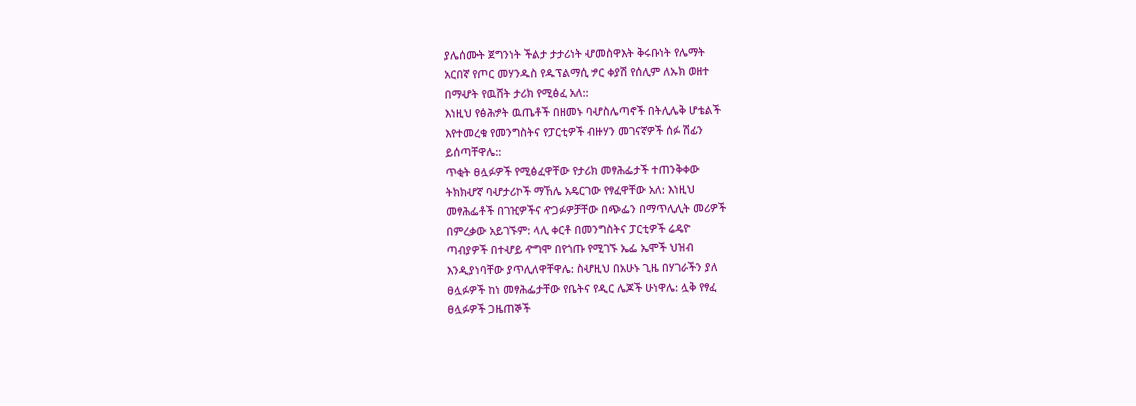ያሌሰሙት ጀግንነት ችልታ ታታሪነት ሇመስዋእት ቅሩቡነት የሌማት
አርበኛ የጦር መሃንዱስ የዱፕልማሲ ፇር ቀያሽ የሰሊም ለኡክ ወዘተ
በማሇት የዉሸት ታሪክ የሚፅፈ አለ::
እነዚህ የፅሕፇት ዉጤቶች በዘመኑ ባሇስሌጣኖች በትሊሌቅ ሆቴልች
እየተመረቁ የመንግስትና የፓርቲዎች ብዙሃን መገናኛዎች ሰፉ ሽፊን
ይሰጣቸዋሌ::
ጥቂት ፀሏፉዎች የሚፅፈዋቸው የታሪክ መፃሕፌታች ተጠንቅቀው
ትክክሇኛ ባሇታሪኮች ማኸሌ አዴርገው የፃፈዋቸው አለ: እነዚህ
መፃሕፌቶች በገዢዎችና ዯጋፉዎቻቸው በጭፌን በማጥሊሊት መሪዎች
በምረቃው አይገኙም: ላሊ ቀርቶ በመንግስትና ፓርቲዎች ሬዴዮ
ጣብያዎች በተሇይ ዯግሞ በየጎጡ የሚገኙ ኤፌ ኤሞች ህዝብ
እንዲያነባቸው ያጥሊለዋቸዋሌ: ስሇዚህ በአሁኑ ጊዜ በሃገራችን ያለ
ፀሏፉዎች ከነ መፃሕፌታቸው የቤትና የዲር ሌጆች ሁነዋሌ: ሏቅ የፃፈ
ፀሏፉዎች ጋዜጠኞች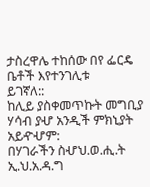ታስረዋሌ ተከሰው በየ ፌርዴ ቤቶች እየተንገሊቱ
ይገኛለ::
ከሊይ ያስቀመጥኩት መግቢያ ሃሳብ ያሇ አንዲች ምክኒያት አይዯሇም:
በሃገራችን ስሇህ.ወ.ሒ.ት ኢ.ህ.አ.ዳ.ግ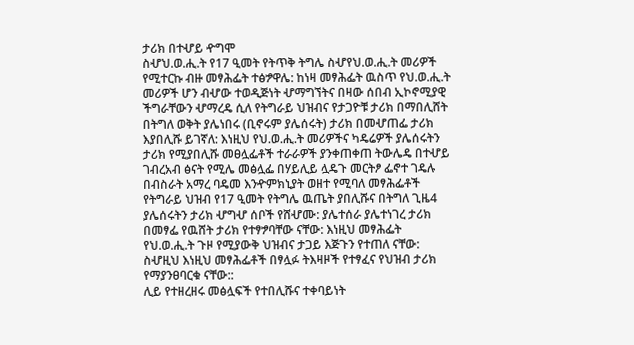ታሪክ በተሇይ ዯግሞ
ስሇህ.ወ.ሒ.ት የ17 ዒመት የትጥቅ ትግሌ ስሇየህ.ወ.ሒ.ት መሪዎች
የሚተርኩ ብዙ መፃሕፌት ተፅፇዋሌ: ከነዛ መፃሕፌት ዉስጥ የህ.ወ.ሒ.ት
መሪዎች ሆን ብሇው ተወዲጅነት ሇማግኘትና በዛው ሰበብ ኢኮኖሚያዊ
ችግራቸውን ሇማረዴ ሲለ የትግራይ ህዝብና የታጋዮቹ ታሪክ በማበሊሸት
በትግለ ወቅት ያሌነበሩ (ቢኖሩም ያሌሰሩት) ታሪክ በመሇጠፌ ታሪክ
እያበሊሹ ይገኛለ: እነዚህ የህ.ወ.ሒ.ት መሪዎችና ካዴሬዎች ያሌሰሩትን
ታሪክ የሚያበሊሹ መፀሏፌቶች ተራራዎች ያንቀጠቀጠ ትውሌዴ በተሇይ
ገብረአብ ፅናት የሚሌ መፅሏፌ በሃይሊይ ሏዴጉ መርትፆ ፌኖተ ገዴሉ
በብስራት አማረ ባዴመ እንዯምክኒያት ወዘተ የሚባለ መፃሕፌቶች
የትግራይ ህዝብ የ17 ዒመት የትግሌ ዉጤት ያበሊሹና በትግለ ጊዜ4
ያሌሰሩትን ታሪክ ሇግሇ ሰቦች የሸሇሙ: ያሌተሰራ ያሌተነገረ ታሪክ
በመፃፌ የዉሸት ታሪክ የተፃፇባቸው ናቸው: እነዚህ መፃሕፌት
የህ.ወ.ሒ.ት ጉዞ የሚያውቅ ህዝብና ታጋይ እጅጉን የተጠለ ናቸው:
ስሇዚህ እነዚህ መፃሕፌቶች በፃሏፉ ትእዛዞች የተፃፈና የህዝብ ታሪክ
የማያንፀባርቁ ናቸው::
ሊይ የተዘረዘሩ መፅሏፍች የተበሊሹና ተቀባይነት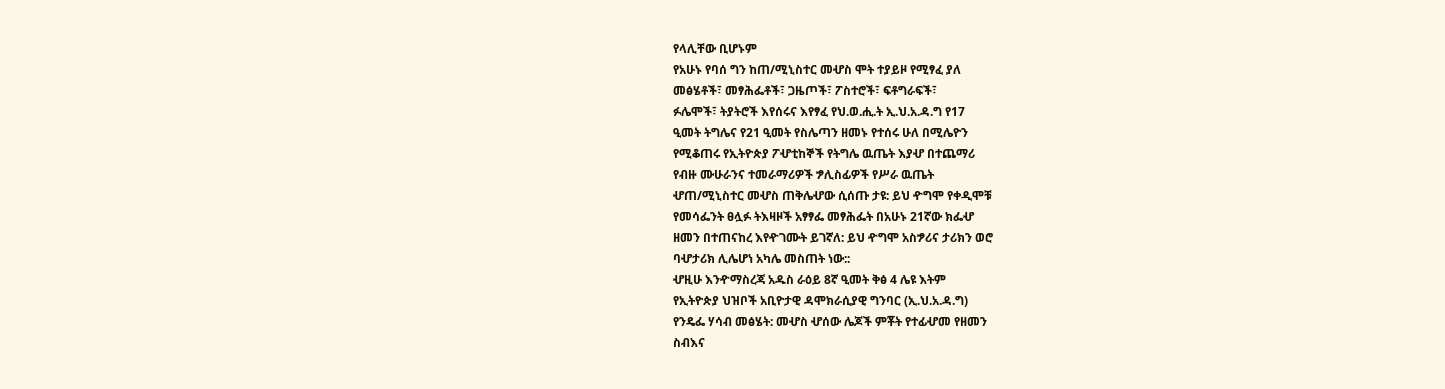የላሊቸው ቢሆኑም
የአሁኑ የባሰ ግን ከጠ/ሚኒስተር መሇስ ሞት ተያይዞ የሚፃፈ ያለ
መፅሄቶች፣ መፃሕፌቶች፣ ጋዜጦች፣ ፖስተሮች፣ ፍቶግራፍች፣
ፉሌሞች፣ ትያትሮች እየሰሩና እየፃፈ የህ.ወ.ሒ.ት ኢ.ህ.አ.ዳ.ግ የ17
ዒመት ትግሌና የ21 ዒመት የስሌጣን ዘመኑ የተሰሩ ሁለ በሚሌዮን
የሚቆጠሩ የኢትዮጵያ ፖሇቲከኞች የትግሌ ዉጤት እያሇ በተጨማሪ
የብዙ ሙሁራንና ተመራማሪዎች ፇሊስፊዎች የሥራ ዉጤት
ሇጠ/ሚኒስተር መሇስ ጠቅሌሇው ሲሰጡ ታዩ: ይህ ዯግሞ የቀዲሞቹ
የመሳፌንት ፀሏፉ ትእዛዞች አፃፃፌ መፃሕፌት በአሁኑ 21ኛው ክፌሇ
ዘመን በተጠናከረ እየዯገሙት ይገኛለ: ይህ ዯግሞ አስፇሪና ታሪክን ወሮ
ባሇታሪክ ሊሌሆነ አካሌ መስጠት ነው::
ሇዚሁ እንዯማስረጃ አዱስ ራዕይ 8ኛ ዒመት ቅፅ 4 ሌዩ እትም
የኢትዮጵያ ህዝቦች አቢዮታዊ ዳሞክራሲያዊ ግንባር (ኢ.ህ.አ.ዳ.ግ)
የንዴፌ ሃሳብ መፅሄት: መሇስ ሇሰው ሌጆች ምቾት የተፊሇመ የዘመን
ስብእና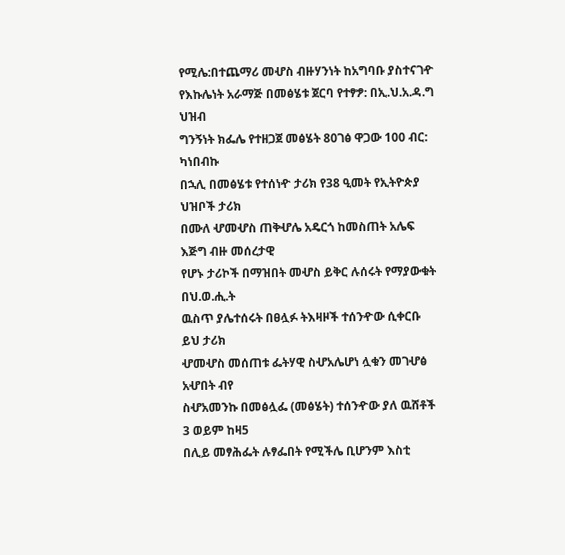የሚሌ:በተጨማሪ መሇስ ብዙሃንነት ከአግባቡ ያስተናገዯ
የእኩሌነት አራማጅ በመፅሄቱ ጀርባ የተፃፇ: በኢ.ህ.አ.ዳ.ግ ህዝብ
ግንኝነት ክፌሌ የተዘጋጀ መፅሄት 80ገፅ ዋጋው 100 ብር: ካነበብኩ
በኋሊ በመፅሄቱ የተሰነዯ ታሪክ የ38 ዒመት የኢትዮጵያ ህዝቦች ታሪክ
በሙለ ሇመሇስ ጠቅሇሌ አዴርጎ ከመስጠት አሌፍ እጅግ ብዙ መሰረታዊ
የሆኑ ታሪኮች በማዝበት መሇስ ይቅር ሉሰሩት የማያውቁት በህ.ወ.ሒ.ት
ዉስጥ ያሌተሰሩት በፀሏፉ ትእዛዞች ተሰንዯው ሲቀርቡ ይህ ታሪክ
ሇመሇስ መሰጠቱ ፌትሃዊ ስሇአሌሆነ ሏቁን መገሇፅ አሇበት ብየ
ስሇአመንኩ በመፅሏፌ (መፅሄት) ተሰንዯው ያለ ዉሸቶች 3 ወይም ከዛ5
በሊይ መፃሕፌት ሉፃፌበት የሚችሌ ቢሆንም እስቲ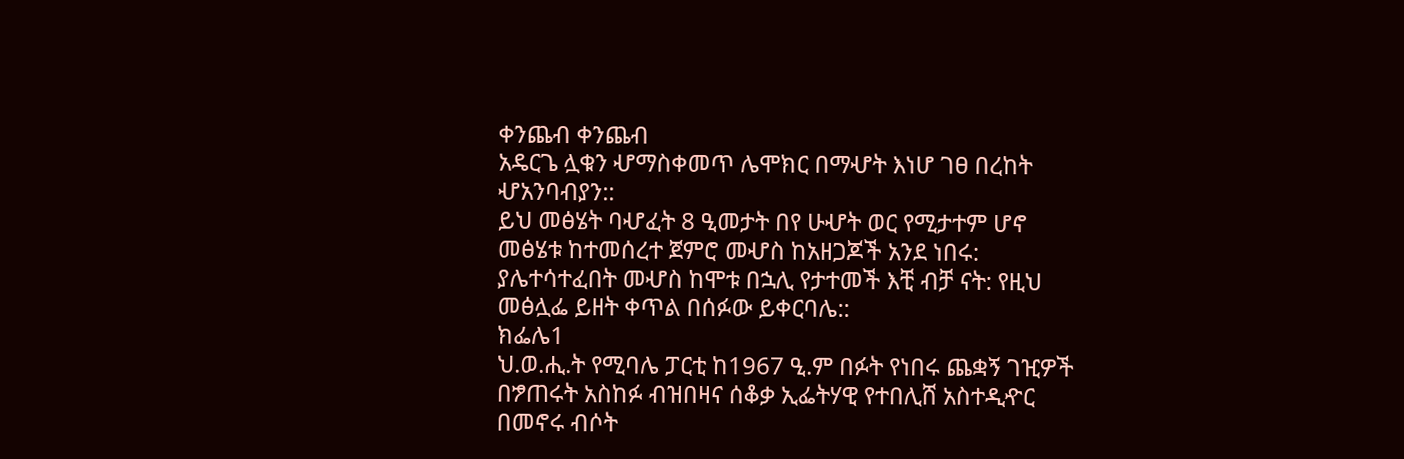ቀንጨብ ቀንጨብ
አዴርጌ ሏቁን ሇማስቀመጥ ሌሞክር በማሇት እነሆ ገፀ በረከት
ሇአንባብያን::
ይህ መፅሄት ባሇፈት 8 ዒመታት በየ ሁሇት ወር የሚታተም ሆኖ
መፅሄቱ ከተመሰረተ ጀምሮ መሇስ ከአዘጋጆች አንደ ነበሩ:
ያሌተሳተፈበት መሇስ ከሞቱ በኋሊ የታተመች እቺ ብቻ ናት: የዚህ
መፅሏፌ ይዘት ቀጥል በሰፉው ይቀርባሌ::
ክፌሌ1
ህ.ወ.ሒ.ት የሚባሌ ፓርቲ ከ1967 ዒ.ም በፉት የነበሩ ጨቋኝ ገዢዎች
በፇጠሩት አስከፉ ብዝበዛና ሰቆቃ ኢፌትሃዊ የተበሊሸ አስተዲዯር
በመኖሩ ብሶት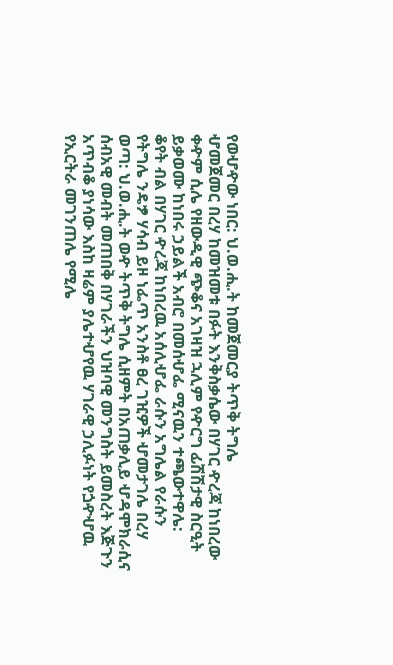የወሇዯው ነበር: ህ.ወ.ሒ.ት ከመጀመርያ ትጥቅ ትግሌ
ሇመጀመር በረሃ ከመዝመቱ በፉት እንቅስቃሴው በሃገር ዯረጃ ከነበረው
ቀዯም ሲሌ የዘውዲዊ ጭቆና አገዛዝ ኋሊም የዯርግ ፊሽሽታዊ ስርዒት
ይቃወሙ ከነበሩ ኃይልች አብሮ በመሰሇፌ ሚናዉን ተጫውተዋሌ:
ቆየት ብል በሃገር ዯረጃ ከነበረዉ አሰሊሇፌ ራሱን አግሌል የራሱን
የትግሌ ንዴፇ ሃሳብ ይዞ ነፌጥ አንስቶ ፀረ ገዢዎች ሇመታገሌ በረሃ
ወጣ: ህ.ወ.ሒ.ት ወዯ ትጥቅ ትግሌ ሲዘምት በአጠቃሊይ ሇዳሞክራሲና
ሰብአዊ መብት መጠበቅ በሃገራችን ህዝባዊ መንግስት ይመስረት እጅጉን
አጥብቆ ያነሳው እስከ ዛሬም ያሌተሇየዉ ሃገራዊ ኃሊፉነት የጏዯሇዉ
የኢርትራ መገንጠሌ የሚሌ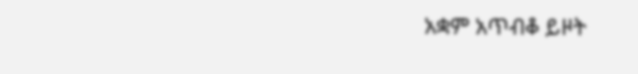አቋም አጥብቆ ይዞት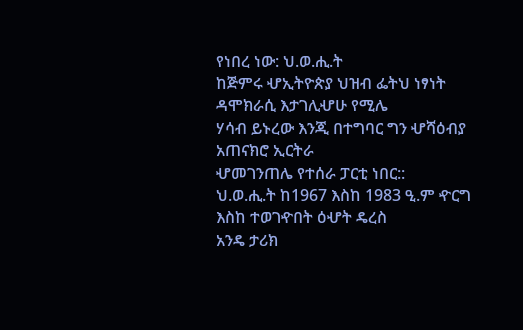የነበረ ነው: ህ.ወ.ሒ.ት
ከጅምሩ ሇኢትዮጵያ ህዝብ ፌትህ ነፃነት ዳሞክራሲ እታገሊሇሁ የሚሌ
ሃሳብ ይኑረው እንጂ በተግባር ግን ሇሻዕብያ አጠናክሮ ኢርትራ
ሇመገንጠሌ የተሰራ ፓርቲ ነበር::
ህ.ወ.ሒ.ት ከ1967 እስከ 1983 ዒ.ም ዯርግ እስከ ተወገዯበት ዕሇት ዴረስ
አንዴ ታሪክ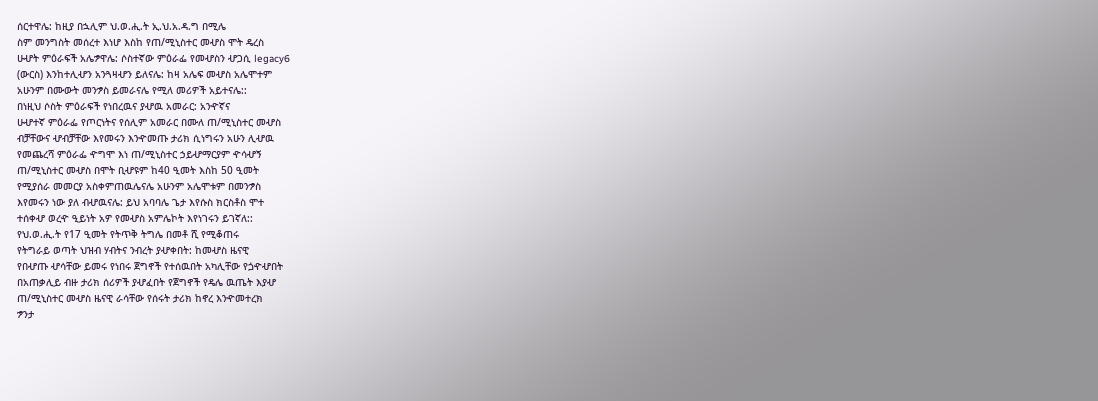ሰርተዋሌ: ከዚያ በኋሊም ህ.ወ.ሒ.ት ኢ.ህ.አ.ዳ.ግ በሚሌ
ስም መንግስት መሰረተ እነሆ እስከ የጠ/ሚኒስተር መሇስ ሞት ዴረስ
ሁሇት ምዕራፍች አሌፇዋሌ: ሶስተኛው ምዕራፌ የመሇስን ሇጋሲ legacy6
(ውርስ) እንከተሊሇን አንጓዛሇን ይለናሌ: ከዛ አሌፍ መሇስ አሌሞተም
አሁንም በሙውት መንፇስ ይመራናሌ የሚለ መሪዎች አይተናሌ::
በነዚህ ሶስት ምዕራፍች የነበረዉና ያሇዉ አመራር: አንዯኛና
ሁሇተኛ ምዕራፌ የጦርነትና የሰሊም አመራር በሙለ ጠ/ሚኒስተር መሇስ
ብቻቸውና ሇብቻቸው እየመሩን እንዯመጡ ታሪክ ሲነግሩን አሁን ሊሇዉ
የመጨረሻ ምዕራፌ ዯግሞ እነ ጠ/ሚኒስተር ኃይሇማርያም ዯሳሇኝ
ጠ/ሚኒስተር መሇስ በሞት ቢሇዩም ከ40 ዒመት እስከ 50 ዒመት
የሚያሰራ መመርያ አስቀምጠዉሌናሌ አሁንም አሌሞቱም በመንፇስ
እየመሩን ነው ያለ ብሇዉናሌ: ይህ አባባሌ ጌታ እየሱስ ክርስቶስ ሞተ
ተሰቀሇ ወረዯ ዒይነት አዎ የመሇስ አምሌኮት እየነገሩን ይገኛለ::
የህ.ወ.ሒ.ት የ17 ዒመት የትጥቅ ትግሌ በመቶ ሺ የሚቆጠሩ
የትግራይ ወጣት ህዝብ ሃብትና ንብረት ያሇቀበት: ከመሇስ ዜናዊ
የበሇጡ ሇሳቸው ይመሩ የነበሩ ጀግኖች የተሰዉበት አካሊቸው የጏዯሇበት
በአጠቃሊይ ብዙ ታሪክ ሰሪዎች ያሇፈበት የጀግኖች የዴሌ ዉጤት እያሇ
ጠ/ሚኒስተር መሇስ ዜናዊ ራሳቸው የሰሩት ታሪክ ከኖረ እንዯመተረክ
ፇንታ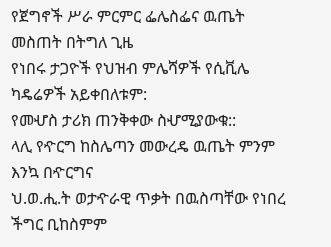የጀግኖች ሥራ ምርምር ፌሌስፌና ዉጤት መስጠት በትግለ ጊዜ
የነበሩ ታጋዮች የህዝብ ምሌሻዎች የሲቪሌ ካዴሬዎች አይቀበለቱም:
የመሇስ ታሪክ ጠንቅቀው ስሇሚያውቁ::
ላሊ የዯርግ ከስሌጣን መውረዴ ዉጤት ምንም እንኳ በዯርግና
ህ.ወ.ሒ.ት ወታዯራዊ ጥቃት በዉስጣቸው የነበረ ችግር ቢከስምም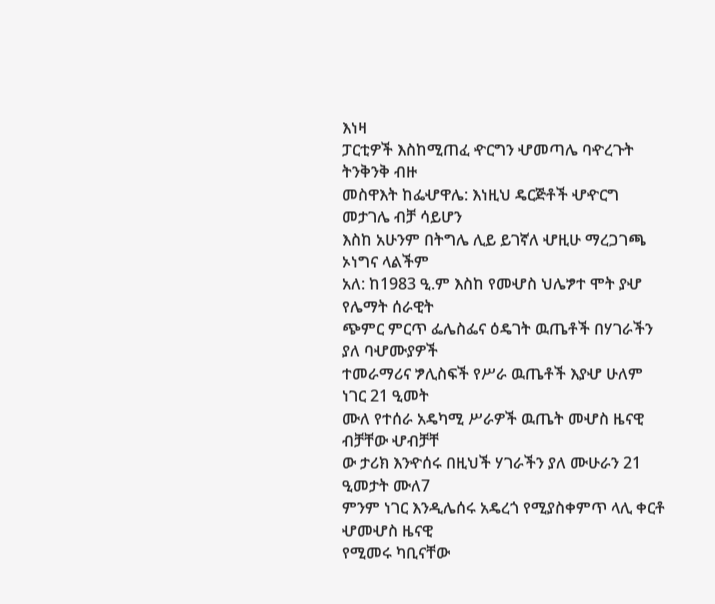እነዛ
ፓርቲዎች እስከሚጠፈ ዯርግን ሇመጣሌ ባዯረጉት ትንቅንቅ ብዙ
መስዋእት ከፌሇዋሌ: እነዚህ ዴርጅቶች ሇዯርግ መታገሌ ብቻ ሳይሆን
እስከ አሁንም በትግሌ ሊይ ይገኛለ ሇዚሁ ማረጋገጫ ኦነግና ላልችም
አለ: ከ1983 ዒ.ም እስከ የመሇስ ህሌፇተ ሞት ያሇ የሌማት ሰራዊት
ጭምር ምርጥ ፌሌስፌና ዕዴገት ዉጤቶች በሃገራችን ያለ ባሇሙያዎች
ተመራማሪና ፇሊስፍች የሥራ ዉጤቶች እያሇ ሁለም ነገር 21 ዒመት
ሙለ የተሰራ አዴካሚ ሥራዎች ዉጤት መሇስ ዜናዊ ብቻቸው ሇብቻቸ
ው ታሪክ እንዯሰሩ በዚህች ሃገራችን ያለ ሙሁራን 21 ዒመታት ሙለ7
ምንም ነገር እንዲሌሰሩ አዴረጎ የሚያስቀምጥ ላሊ ቀርቶ ሇመሇስ ዜናዊ
የሚመሩ ካቢናቸው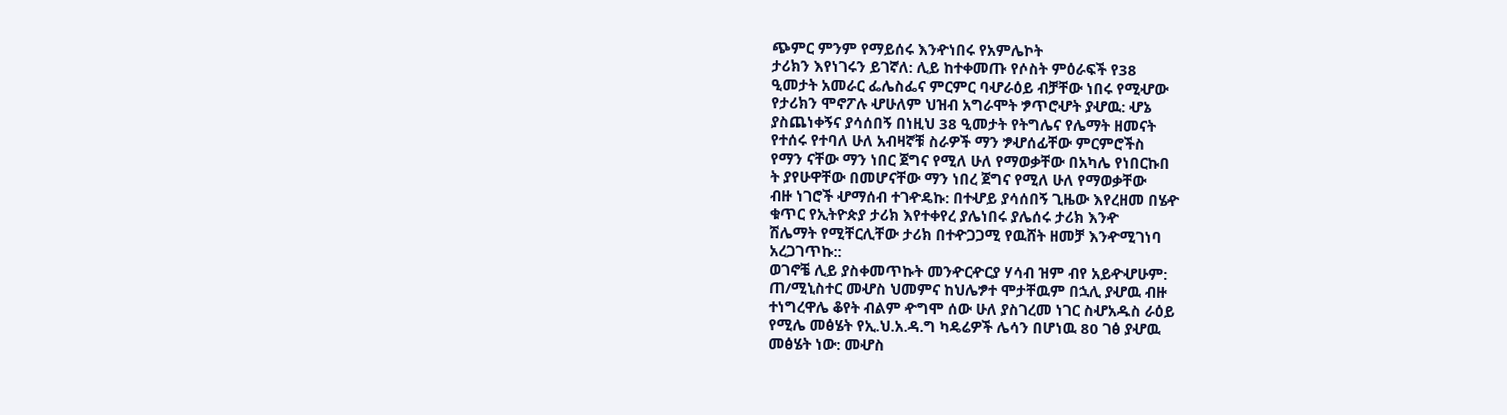ጭምር ምንም የማይሰሩ እንዯነበሩ የአምሌኮት
ታሪክን እየነገሩን ይገኛለ: ሊይ ከተቀመጡ የሶስት ምዕራፍች የ38
ዒመታት አመራር ፌሌስፌና ምርምር ባሇራዕይ ብቻቸው ነበሩ የሚሇው
የታሪክን ሞኖፖሉ ሇሁለም ህዝብ አግራሞት ፇጥሮሇት ያሇዉ: ሇኔ
ያስጨነቀኝና ያሳሰበኝ በነዚህ 38 ዒመታት የትግሌና የሌማት ዘመናት
የተሰሩ የተባለ ሁለ አብዛኛቹ ስራዎች ማን ፇሇሰፊቸው ምርምሮችስ
የማን ናቸው ማን ነበር ጀግና የሚለ ሁለ የማወቃቸው በአካሌ የነበርኩበ
ት ያየሁዋቸው በመሆናቸው ማን ነበረ ጀግና የሚለ ሁለ የማወቃቸው
ብዙ ነገሮች ሇማሰብ ተገዯዴኩ: በተሇይ ያሳሰበኝ ጊዜው እየረዘመ በሄዯ
ቁጥር የኢትዮጵያ ታሪክ እየተቀየረ ያሌነበሩ ያሌሰሩ ታሪክ እንዯ
ሽሌማት የሚቸርሊቸው ታሪክ በተዯጋጋሚ የዉሸት ዘመቻ እንዯሚገነባ
አረጋገጥኩ::
ወገኖቼ ሊይ ያስቀመጥኩት መንዯርዯርያ ሃሳብ ዝም ብየ አይዯሇሁም:
ጠ/ሚኒስተር መሇስ ህመምና ከህሌፇተ ሞታቸዉም በኋሊ ያሇዉ ብዙ
ተነግረዋሌ ቆየት ብልም ዯግሞ ሰው ሁለ ያስገረመ ነገር ስሇአዱስ ራዕይ
የሚሌ መፅሄት የኢ.ህ.አ.ዳ.ግ ካዴሬዎች ሌሳን በሆነዉ 80 ገፅ ያሇዉ
መፅሄት ነው: መሇስ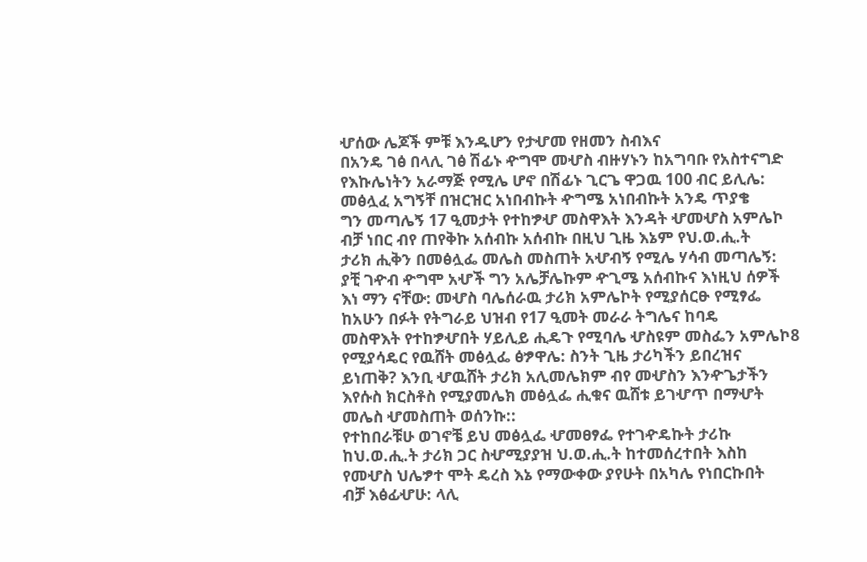ሇሰው ሌጆች ምቹ እንዱሆን የታሇመ የዘመን ስብእና
በአንዴ ገፅ በላሊ ገፅ ሽፊኑ ዯግሞ መሇስ ብዙሃኑን ከአግባቡ የአስተናግድ
የእኩሌነትን አራማጅ የሚሌ ሆኖ በሽፊኑ ጊርጌ ዋጋዉ 100 ብር ይሊሌ:
መፅሏፈ አግኝቸ በዝርዝር አነበብኩት ዯግሜ አነበብኩት አንዴ ጥያቄ
ግን መጣሌኝ 17 ዒመታት የተከፇሇ መስዋእት እንዳት ሇመሇስ አምሌኮ
ብቻ ነበር ብየ ጠየቅኩ አሰብኩ አሰብኩ በዚህ ጊዜ እኔም የህ.ወ.ሒ.ት
ታሪክ ሒቅን በመፅሏፌ መሌስ መስጠት አሇብኝ የሚሌ ሃሳብ መጣሌኝ:
ያቺ ገዯብ ዯግሞ አሇች ግን አሌቻሌኩም ዯጊሜ አሰብኩና እነዚህ ሰዎች
እነ ማን ናቸው: መሇስ ባሌሰራዉ ታሪክ አምሌኮት የሚያሰርፁ የሚፃፌ
ከአሁን በፉት የትግራይ ህዝብ የ17 ዒመት መራራ ትግሌና ከባዴ
መስዋእት የተከፇሇበት ሃይሊይ ሒዴጉ የሚባሌ ሇስዩም መስፌን አምሌኮ8
የሚያሳዴር የዉሸት መፅሏፌ ፅፇዋሌ: ስንት ጊዜ ታሪካችን ይበረዝና
ይነጠቅ? እንቢ ሇዉሸት ታሪክ አሊመሌክም ብየ መሇስን እንዯጌታችን
እየሱስ ክርስቶስ የሚያመሌክ መፅሏፌ ሒቁና ዉሸቱ ይገሇጥ በማሇት
መሌስ ሇመስጠት ወሰንኩ::
የተከበራቹሁ ወገኖቼ ይህ መፅሏፌ ሇመፀፃፌ የተገዯዴኩት ታሪኩ
ከህ.ወ.ሒ.ት ታሪክ ጋር ስሇሚያያዝ ህ.ወ.ሒ.ት ከተመሰረተበት እስከ
የመሇስ ህሌፇተ ሞት ዴረስ እኔ የማውቀው ያየሁት በአካሌ የነበርኩበት
ብቻ እፅፊሇሁ: ላሊ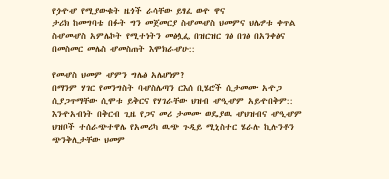የጏዯሇ የሚያውቁት ዜጎች ራሳቸው ይፃፈ ወዯ ዋና
ታሪክ ከመግባቴ በፉት ግን መጀመርያ ስሇመሇስ ህመምና ህሌፇቱ ቀጥል
ስሇመሇስ አምሌኮት የሚተነትን መፅሏፌ በዝርዝር ገፅ በገፅ በአንቀፅና
በመስመር መሌስ ሇመስጠት እሞክራሇሁ::

የመሇስ ህመም ሇምን ግሌፅ አሌሆነም?
በማንም ሃገር የመንግስት ባሇስሌጣን ርእሰ ቢሄሮች ሲታመሙ አዯጋ
ሲያጋጥማቸው ሲሞቱ ይቅርና የሃገራቸው ህዝብ ሇዒሇም አይዯበቅም::
እንዯአብነት በቅርብ ጊዜ የጋና መሪ ታመሙ ወዴያዉ ሇህዝብና ሇዒሇም
ህዝቦች ተሰራጭተዋሌ የአመሪካ ዉጭ ጉዲይ ሚኒስተር ሄራሉ ኪሉንቶን
ጭንቅሊታቸው ህመም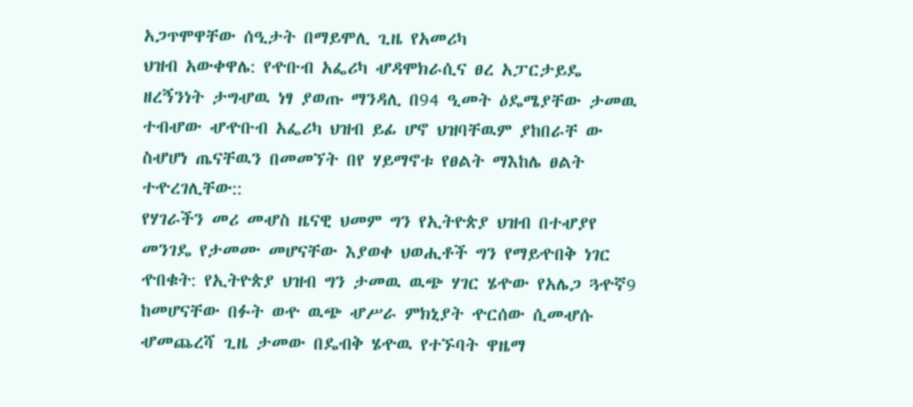አጋጥሞዋቸው ሰዒታት በማይሞሊ ጊዜ የአመሪካ
ህዝብ አውቀዋሌ: የዯቡብ አፌሪካ ሇዳሞክራሲና ፀረ አፓርታይዴ
ዘረኝንነት ታግሇዉ ነፃ ያወጡ ማንዳሊ በ94 ዒመት ዕዴሜያቸው ታመዉ
ተብሇው ሇዯቡብ አፌሪካ ህዝብ ይፊ ሆኖ ህዝባቸዉም ያከበራቸ ው
ስሇሆነ ጤናቸዉን በመመኘት በየ ሃይማኖቱ የፀልት ማእከሌ ፀልት
ተዯረገሊቸው::
የሃገራችን መሪ መሇስ ዜናዊ ህመም ግን የኢትዮጵያ ህዝብ በተሇያየ
መንገዴ የታመሙ መሆናቸው እያወቀ ህወሒቶች ግን የማይዯበቅ ነገር
ዯበቁት: የኢትዮጵያ ህዝብ ግን ታመዉ ዉጭ ሃገር ሄዯው የአሌጋ ጓዯኛ9
ከመሆናቸው በፉት ወዯ ዉጭ ሇሥራ ምክኒያት ዯርሰው ሲመሇሱ
ሇመጨረሻ ጊዜ ታመው በዴብቅ ሄዯዉ የተኙባት ዋዜማ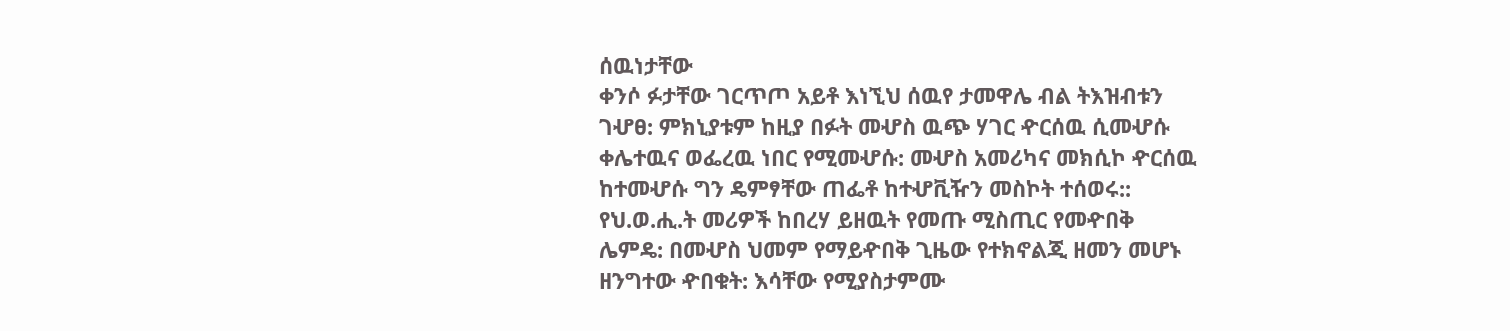ሰዉነታቸው
ቀንሶ ፉታቸው ገርጥጦ አይቶ እነኚህ ሰዉየ ታመዋሌ ብል ትእዝብቱን
ገሇፀ: ምክኒያቱም ከዚያ በፉት መሇስ ዉጭ ሃገር ዯርሰዉ ሲመሇሱ
ቀሌተዉና ወፌረዉ ነበር የሚመሇሱ: መሇስ አመሪካና መክሲኮ ዯርሰዉ
ከተመሇሱ ግን ዴምፃቸው ጠፌቶ ከተሇቪዥን መስኮት ተሰወሩ::
የህ.ወ.ሒ.ት መሪዎች ከበረሃ ይዘዉት የመጡ ሚስጢር የመዯበቅ
ሌምዴ: በመሇስ ህመም የማይዯበቅ ጊዜው የተክኖልጂ ዘመን መሆኑ
ዘንግተው ዯበቁት: እሳቸው የሚያስታምሙ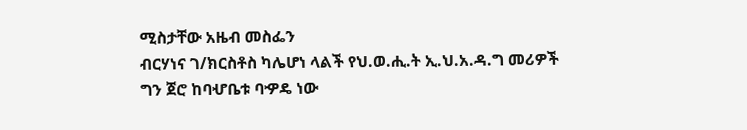ሚስታቸው አዜብ መስፌን
ብርሃነና ገ/ክርስቶስ ካሌሆነ ላልች የህ.ወ.ሒ.ት ኢ.ህ.አ.ዳ.ግ መሪዎች
ግን ጀሮ ከባሇቤቱ ባዏዴ ነው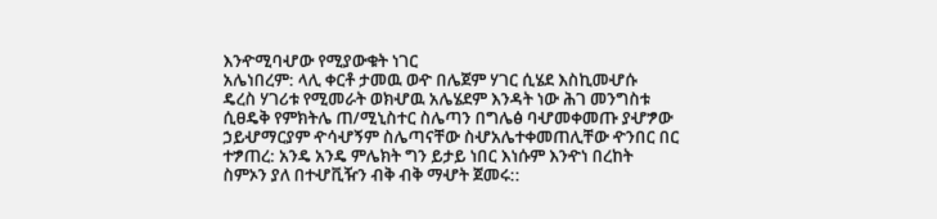እንዯሚባሇው የሚያውቁት ነገር
አሌነበረም: ላሊ ቀርቶ ታመዉ ወዯ በሌጀም ሃገር ሲሄደ እስኪመሇሱ
ዴረስ ሃገሪቱ የሚመራት ወክሇዉ አሌሄደም እንዳት ነው ሕገ መንግስቱ
ሲፀዴቅ የምክትሌ ጠ/ሚኒስተር ስሌጣን በግሌፅ ባሇመቀመጡ ያሇፇው
ኃይሇማርያም ዯሳሇኝም ስሌጣናቸው ስሇአሌተቀመጠሊቸው ዯንበር በር
ተፇጠረ: አንዴ አንዴ ምሌክት ግን ይታይ ነበር እነሱም እንዯነ በረከት
ስምኦን ያለ በተሇቪዥን ብቅ ብቅ ማሇት ጀመሩ::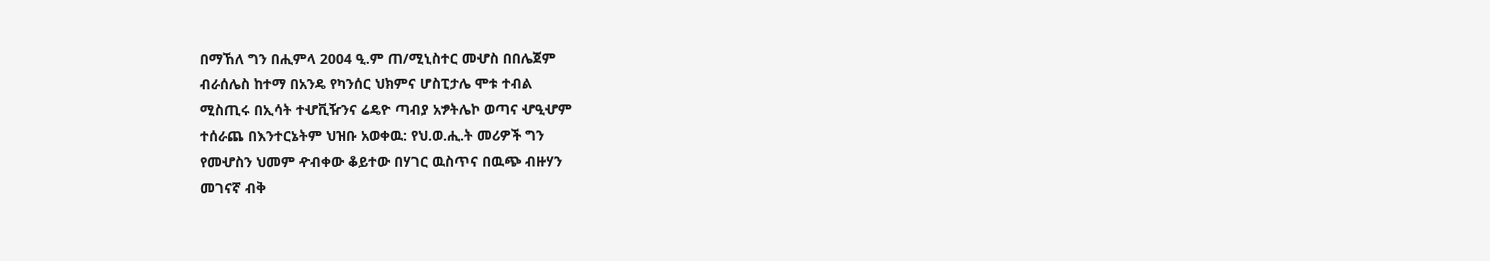በማኸለ ግን በሒምላ 2004 ዒ.ም ጠ/ሚኒስተር መሇስ በበሌጀም
ብራሰሌስ ከተማ በአንዴ የካንሰር ህክምና ሆስፒታሌ ሞቱ ተብል
ሚስጢሩ በኢሳት ተሇቪዥንና ሬዴዮ ጣብያ አፇትሌኮ ወጣና ሇዒሇም
ተሰራጨ በእንተርኔትም ህዝቡ አወቀዉ: የህ.ወ.ሒ.ት መሪዎች ግን
የመሇስን ህመም ዯብቀው ቆይተው በሃገር ዉስጥና በዉጭ ብዙሃን
መገናኛ ብቅ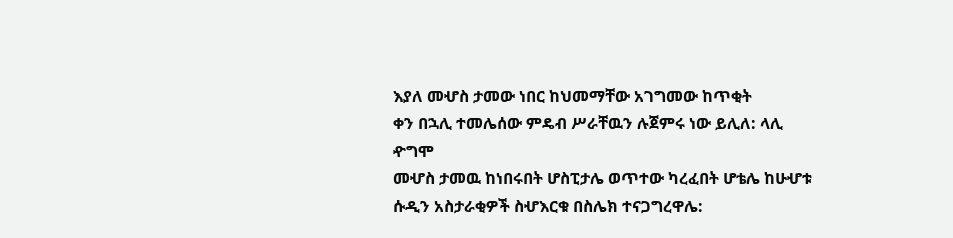እያለ መሇስ ታመው ነበር ከህመማቸው አገግመው ከጥቂት
ቀን በኋሊ ተመሌሰው ምዴብ ሥራቸዉን ሉጀምሩ ነው ይሊለ: ላሊ ዯግሞ
መሇስ ታመዉ ከነበሩበት ሆስፒታሌ ወጥተው ካረፈበት ሆቴሌ ከሁሇቱ
ሱዲን አስታራቂዎች ስሇእርቁ በስሌክ ተናጋግረዋሌ: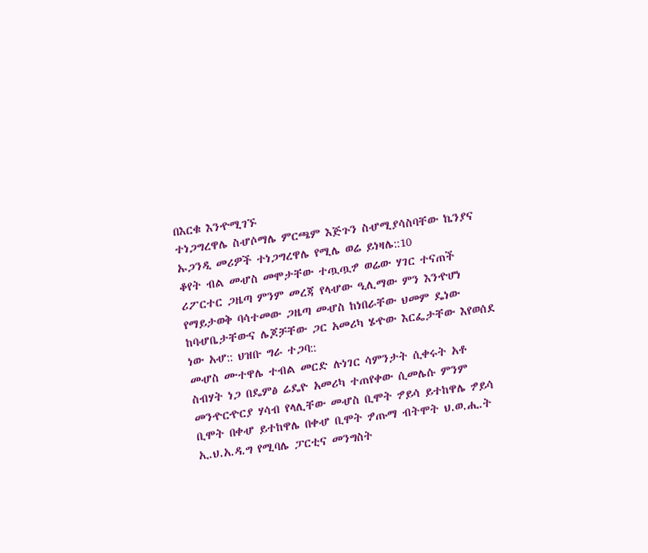በእርቁ እንዯሚገኙ
ተነጋግረዋሌ ስሇሶማሌ ምርጫም እጅጉን ስሇሚያሳስባቸው ኬንያና
ኡጋንዲ መሪዎች ተነጋግረዋሌ የሚሌ ወሬ ይነዛሌ::10
ቆየት ብል መሇስ መሞታቸው ተጧጧፇ ወሬው ሃገር ተናጠች
ሪፖርተር ጋዜጣ ምንም መረጃ የላሇው ዒሊማው ምን እንዯሆነ
የማይታወቅ ባሳተመው ጋዜጣ መሇስ ከነበራቸው ህመም ዴነው
ከባሇቤታቸውና ሌጆቻቸው ጋር አመሪካ ሄዯው እርፌታቸው እየወሰደ
ነው አሇ:: ህዝቡ ግራ ተጋባ::
መሇስ ሙተዋሌ ተብል መርድ ሉነገር ሳምንታት ሲቀሩት አቶ
ስብሃት ነጋ በዴምፅ ሬዴዮ አመሪካ ተጠየቀው ሲመሌሱ ምንም
መንዯርዯርያ ሃሳብ የላሊቸው መሇስ ቢሞት ፇይሳ ይተከዋሌ ፇይሳ
ቢሞት በቀሇ ይተከዋሌ በቀሇ ቢሞት ፇጡማ ብትሞት ህ.ወ.ሒ.ት
ኢ.ህ.አ.ዳ.ግ የሚባሌ ፓርቲና መንግስት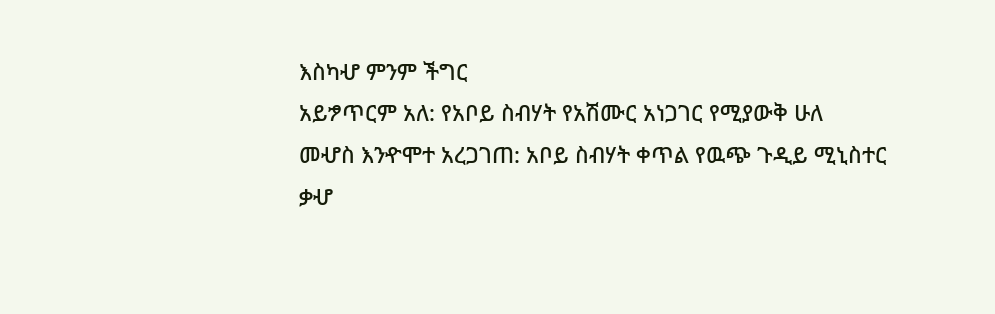እስካሇ ምንም ችግር
አይፇጥርም አለ: የአቦይ ስብሃት የአሽሙር አነጋገር የሚያውቅ ሁለ
መሇስ እንዯሞተ አረጋገጠ: አቦይ ስብሃት ቀጥል የዉጭ ጉዲይ ሚኒስተር
ቃሇ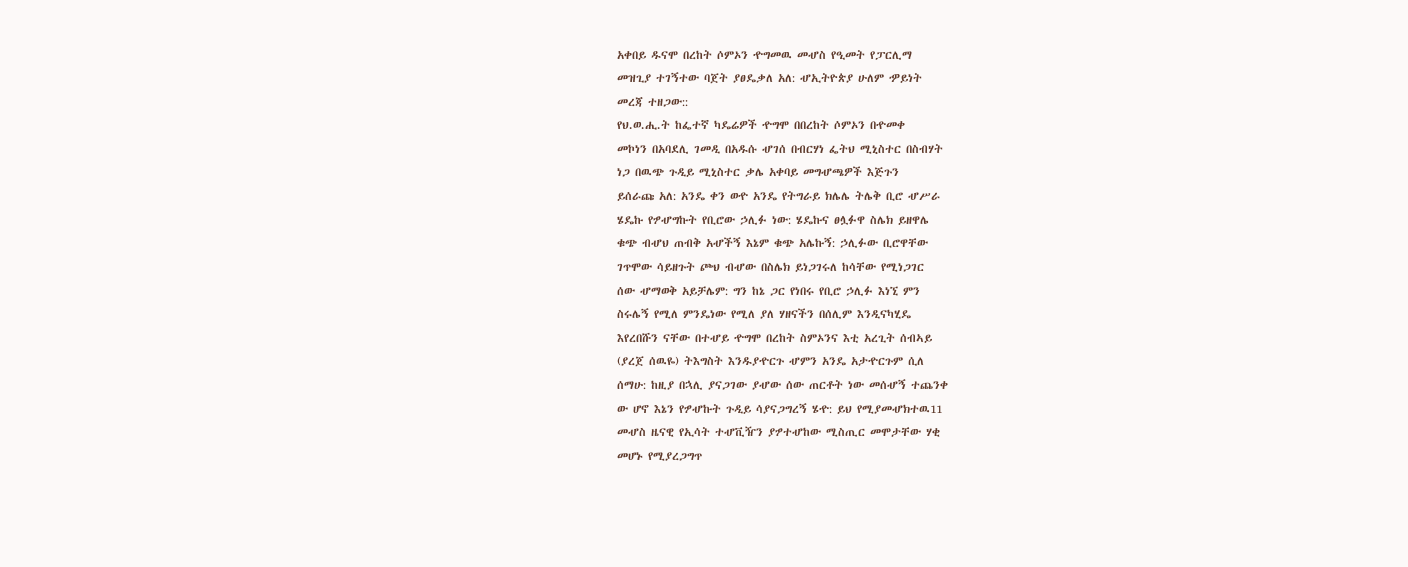አቀበይ ዱናሞ በረከት ሶምኦን ዯግመዉ መሇስ የዒመት የፓርሊማ
መዝጊያ ተገኝተው ባጀት ያፀዴቃለ አለ: ሇኢትዮጵያ ሁለም ዏይነት
መረጃ ተዘጋው::
የህ.ወ.ሒ.ት ከፌተኛ ካዴሬዎች ዯግሞ በበረከት ሶምኦን በዯመቀ
መኮነን በአባደሊ ገመዲ በአዱሱ ሇገሰ በብርሃነ ፌትህ ሚኒስተር በስብሃት
ነጋ በዉጭ ጉዲይ ሚኒስተር ቃሌ አቀባይ መግሇጫዎች እጅጉን
ይሰራጩ አለ: አንዴ ቀን ወዯ አንዴ የትግራይ ክሌሌ ትሌቅ ቢሮ ሇሥራ
ሄዴኩ የፇሇግኩት የቢሮው ኃሊፉ ነው: ሄዴኩና ፀሏፉዋ ስሌክ ይዘዋሌ
ቁጭ ብሇህ ጠብቅ አሇችኝ እኔም ቁጭ አሌኩኝ: ኃሊፉው ቢሮዋቸው
ገጥሞው ሳይዘጉት ጮህ ብሇው በስሌክ ይነጋገሩለ ከሳቸው የሚነጋገር
ሰው ሇማወቅ አይቻሌም: ግን ከኔ ጋር የነበሩ የቢሮ ኃሊፉ እነኚ ምን
ስሩሌኝ የሚለ ምንዴነው የሚለ ያለ ሃዘናችን በሰሊም እንዲናካሂዴ
እየረበሹን ናቸው በተሇይ ዯግሞ በረከት ስምኦንና እቲ አረጊት ሰብኣይ
(ያረጀ ሰዉዬ) ትእግስት እንዱያዯርጉ ሇምን አንዴ አታዯርጉም ሲለ
ሰማሁ: ከዚያ በኋሊ ያናጋገው ያሇው ሰው ጠርቶት ነው መሰሇኝ ተጨንቀ
ው ሆኖ እኔን የፇሇኩት ጉዲይ ሳያናጋግረኝ ሄዯ: ይህ የሚያመሇክተዉ11
መሇስ ዜናዊ የኢሳት ተሇቪዥን ያፇተሇከው ሚስጢር መሞታቸው ሃቂ
መሆኑ የሚያረጋግጥ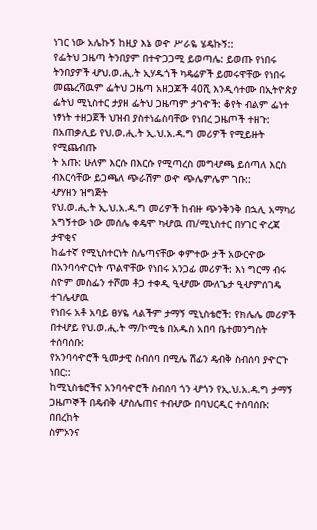ነገር ነው አሌኩኝ ከዚያ እኔ ወዯ ሥራዬ ሄዴኩኝ::
የፌትህ ጋዜጣ ትንበያም በተዯጋጋሚ ይወጣሌ: ይወጡ የነበሩ
ትንበያዎች ሇህ.ወ.ሒ.ት ኢሃዱጎች ካዴሬዎች ይመሩዋቸው የነበሩ
መጨረሻዉም ፌትህ ጋዜጣ አዘጋጆች 40ሺ እንዲሳተሙ በኢትዮጵያ
ፌትህ ሚኒስተር ታያዘ ፌትህ ጋዜጣም ታገዯች: ቆየት ብልም ፌነተ
ነፃነት ተዘጋጀች ህዝብ ያስተነፌስባቸው የነበረ ጋዜጦች ተዘጉ:
በአጠቃሊይ የህ.ወ.ሒ.ት ኢ.ህ.አ.ዳ.ግ መሪዎች የሚይዙት የሚጨብጡ
ት አጡ: ሁለም እርሱ በእርሱ የሚጣረስ መግሇጫ ይሰጣለ እርስ
ብእርሳቸው ይጋጫለ ጭራሽም ወዯ ጭሌምሌም ገቡ::
ሇሃዘን ዝግጅት
የህ.ወ.ሒ.ት ኢ.ህ.አ.ዳ.ግ መሪዎች ከብዙ ጭንቅንቅ በኋሊ አማካሪ
አግኝተው ነው መሰሌ ቀዴሞ ካሇዉ ጠ/ሚኒስተር በሃገር ዯረጃ ታዋቂና
ከፌተኛ የሚኒስተርነት ስሌጣናቸው ቀምተው ታች አውርዯው
በአንባሳዯርነት ጥልዋቸው የነበሩ አንጋፊ መሪዎች: እነ ግርማ ብሩ
ስዮም መስፌን ተሾመ ቶጋ ተቀዲ ዒሇሙ ሙለጌታ ዒሇምሰገዴ ተገሌሇዉ
የነበሩ አቶ አባይ ፀሃዬ ላልችም ታማኝ ሚኒስቴሮች: የክሌሌ መሪዎች
በተሇይ የህ.ወ.ሒ.ት ማ/ኮሚቴ በአዱስ አበባ ቤተመንግስት ተሰባሰቡ:
የአንባሳዯሮች ዒመታዊ ስብሰባ በሚሌ ሽፊን ዴብቅ ስብሰባ ያዯርጉ
ነበር::
ከሚኒስቴሮችና አንባሳዯሮች ስብሰባ ጎን ሇጎን የኢ.ህ.አ.ዳ.ግ ታማኝ
ጋዜጦኞች በዴብቅ ሇስሌጠና ተብሇው በባህርዲር ተሰባሰቡ: በበረከት
ስምኦንና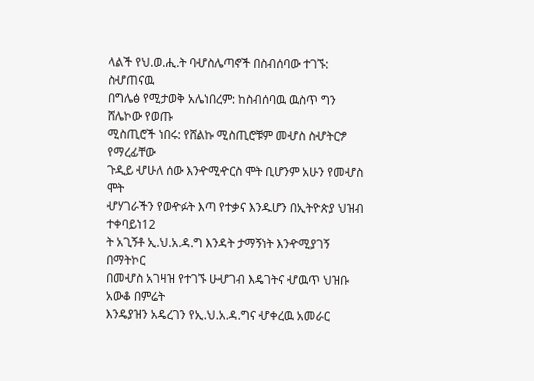ላልች የህ.ወ.ሒ.ት ባሇስሌጣኖች በስብሰባው ተገኙ: ስሇጠናዉ
በግሌፅ የሚታወቅ አሌነበረም: ከስብሰባዉ ዉስጥ ግን ሸሌኮው የወጡ
ሚስጢሮች ነበሩ: የሸልኩ ሚስጢሮቹም መሇስ ስሇትርፇ የማረፊቸው
ጉዲይ ሇሁለ ሰው እንዯሚዯርስ ሞት ቢሆንም አሁን የመሇስ ሞት
ሇሃገራችን የወዯፉት እጣ የተቃና እንዱሆን በኢትዮጵያ ህዝብ ተቀባይነ12
ት አጊኝቶ ኢ.ህ.አ.ዳ.ግ እንዳት ታማኝነት እንዯሚያገኝ በማትኮር
በመሇስ አገዛዝ የተገኙ ሁሇገብ እዴገትና ሇዉጥ ህዝቡ አውቆ በምሬት
እንዴያዝን አዴረገን የኢ.ህ.አ.ዳ.ግና ሇቀረዉ አመራር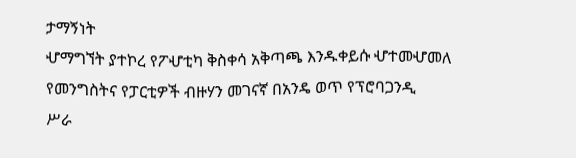ታማኝነት
ሇማግኘት ያተኮረ የፖሇቲካ ቅስቀሳ አቅጣጫ እንዱቀይሱ ሇተመሇመለ
የመንግስትና የፓርቲዎች ብዙሃን መገናኛ በአንዴ ወጥ የፕሮባጋንዲ
ሥራ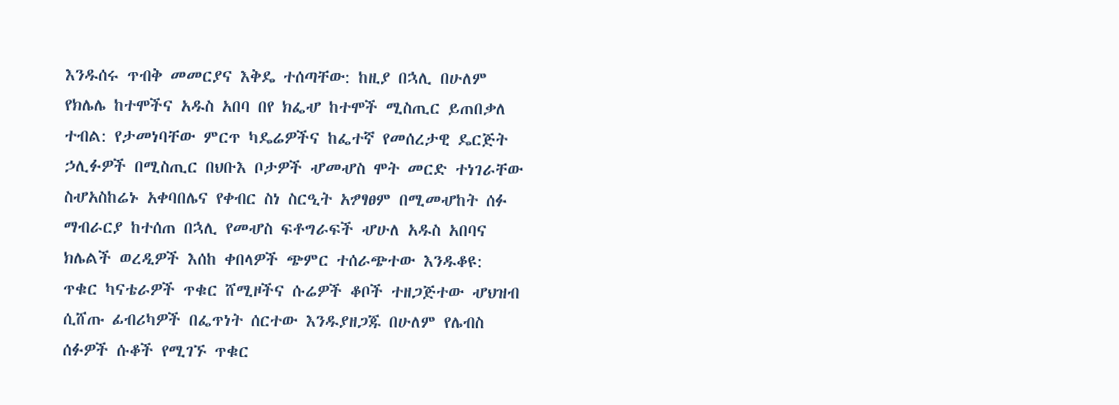እንዱሰሩ ጥብቅ መመርያና እቅዴ ተሰጣቸው: ከዚያ በኋሊ በሁለም
የክሌሌ ከተሞችና አዱስ አበባ በየ ክፌሇ ከተሞች ሚስጢር ይጠበቃለ
ተብል: የታመነባቸው ምርጥ ካዴሬዎችና ከፌተኛ የመሰረታዊ ዴርጅት
ኃሊፉዎች በሚስጢር በህቡእ ቦታዎች ሇመሇስ ሞት መርድ ተነገራቸው
ስሇአስከሬኑ አቀባበሌና የቀብር ስነ ስርዒት አፇፃፀም በሚመሇከት ሰፉ
ማብራርያ ከተሰጠ በኋሊ የመሇስ ፍቶግራፍች ሇሁለ አዱስ አበባና
ክሌልች ወረዲዎች እሰከ ቀበላዎች ጭምር ተሰራጭተው እንዱቆዩ:
ጥቁር ካናቴራዎች ጥቁር ሸሚዞችና ሱሬዎች ቆቦች ተዘጋጅተው ሇህዝብ
ሲሸጡ ፊብሪካዎች በፌጥነት ሰርተው እንዱያዘጋጁ በሁለም የሌብስ
ሰፉዎች ሱቆች የሚገኙ ጥቁር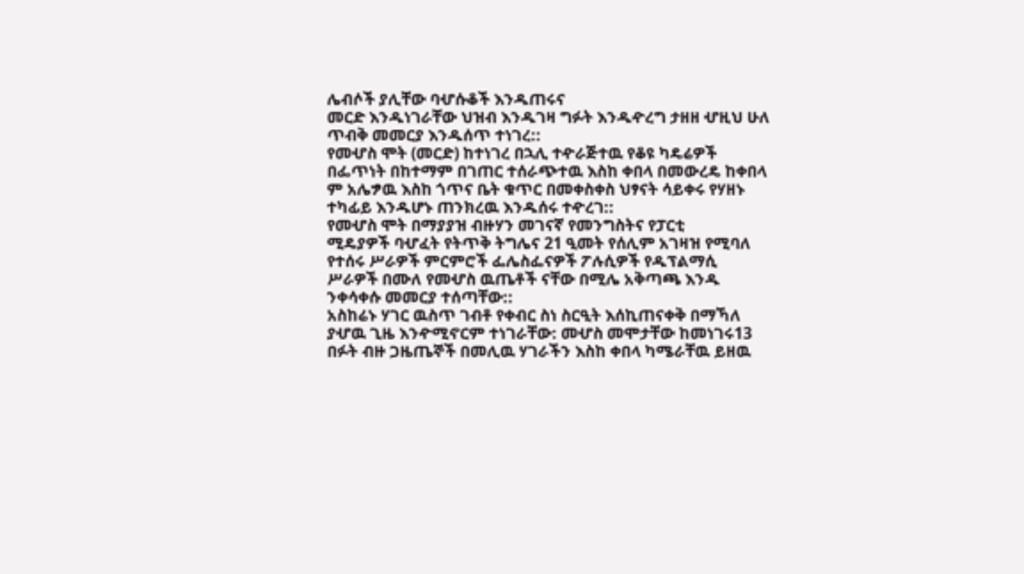ሌብሶች ያሊቸው ባሇሱቆች እንዱጠሩና
መርድ እንዱነገራቸው ህዝብ እንዱገዛ ግፉት እንዱዯረግ ታዘዘ ሇዚህ ሁለ
ጥብቅ መመርያ እንዱሰጥ ተነገረ::
የመሇስ ሞት (መርድ) ከተነገረ በኋሊ ተዯራጅተዉ የቆዩ ካዴሬዎች
በፌጥነት በከተማም በገጠር ተሰራጭተዉ እስከ ቀበላ በመውረዴ ከቀበላ
ም አሌፇዉ እስከ ጎጥና ቤት ቁጥር በመቀስቀስ ህፃናት ሳይቀሩ የሃዘኑ
ተካፊይ እንዱሆኑ ጠንክረዉ እንዱሰሩ ተዯረገ::
የመሇስ ሞት በማያያዝ ብዙሃን መገናኛ የመንግስትና የፓርቲ
ሚዴያዎች ባሇፈት የትጥቅ ትግሌና 21 ዒመት የሰሊም አገዛዝ የሚባለ
የተሰሩ ሥራዎች ምርምሮች ፌሌስፌናዎች ፖሉሲዎች የዱፕልማሲ
ሥራዎች በሙለ የመሇስ ዉጤቶች ናቸው በሚሌ አቅጣጫ እንዱ
ንቀሳቀሱ መመርያ ተሰጣቸው::
አስከሬኑ ሃገር ዉስጥ ገብቶ የቀብር ስነ ስርዒት እሰኪጠናቀቅ በማኻለ
ያሇዉ ጊዜ እንዯሚኖርም ተነገራቸው: መሇስ መሞታቸው ከመነገሩ13
በፉት ብዙ ጋዜጤኞች በመሊዉ ሃገራችን እስከ ቀበላ ካሜራቸዉ ይዘዉ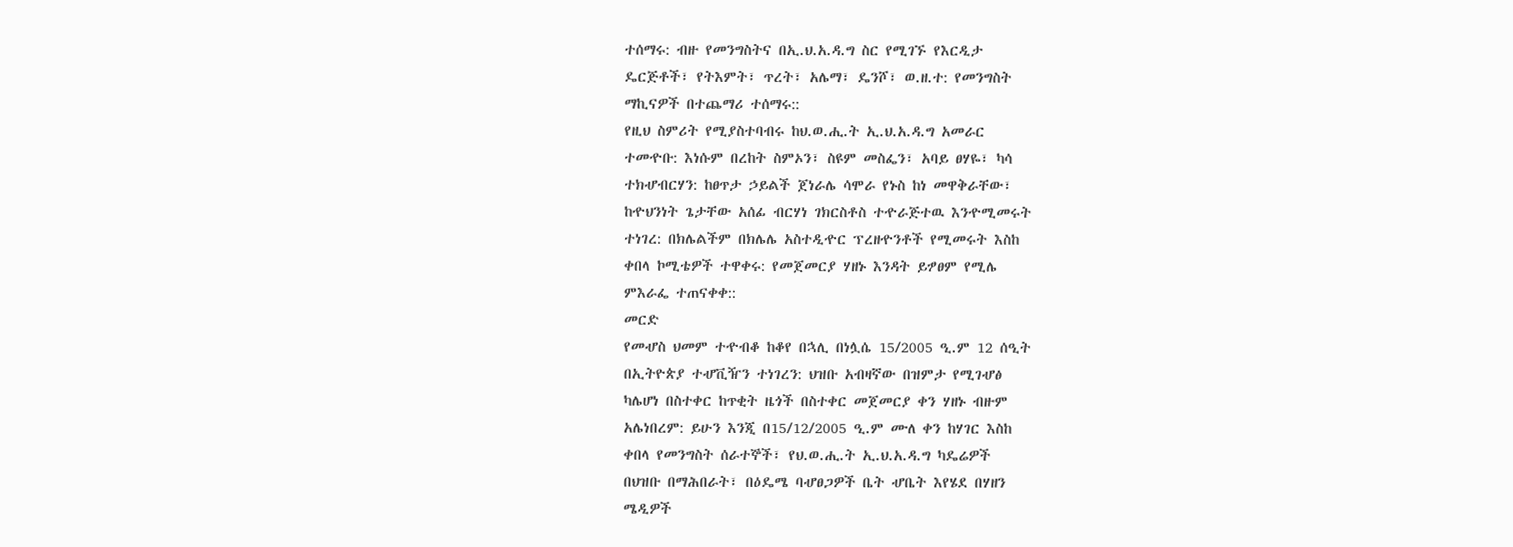ተሰማሩ: ብዙ የመንግስትና በኢ.ህ.አ.ዳ.ግ ስር የሚገኙ የእርዲታ
ዴርጅቶች፣ የትእምት፣ ጥረት፣ አሌማ፣ ዴንሾ፣ ወ.ዘ.ተ: የመንግስት
ማኪናዎች በተጨማሪ ተሰማሩ::
የዚህ ስምሪት የሚያስተባብሩ ከህ.ወ.ሒ.ት ኢ.ህ.አ.ዳ.ግ አመራር
ተመዯቡ: እነሱም በረከት ስምኦን፣ ስዩም መስፌን፣ አባይ ፀሃዬ፣ ካሳ
ተክሇብርሃን: ከፀጥታ ኃይልች ጀነራሌ ሳሞራ የኑስ ከነ መዋቅራቸው፣
ከዯህንነት ጌታቸው አሰፊ ብርሃነ ገክርስቶስ ተዯራጅተዉ እንዯሚመሩት
ተነገረ: በክሌልችም በክሌሌ አስተዲዯር ፕረዘዯንቶች የሚመሩት እስከ
ቀበላ ኮሚቴዎች ተዋቀሩ: የመጀመርያ ሃዘኑ እንዳት ይፇፀም የሚሌ
ምእራፌ ተጠናቀቀ::
መርድ
የመሇስ ህመም ተዯብቆ ከቆየ በኋሊ በነሏሴ 15/2005 ዒ.ም 12 ሰዒት
በኢትዮጵያ ተሇቪዥን ተነገረን: ህዝቡ አብዛኛው በዝምታ የሚገሇፅ
ካሌሆነ በስተቀር ከጥቂት ዜጎች በስተቀር መጀመርያ ቀን ሃዘኑ ብዙም
አሌነበረም: ይሁን እንጂ በ15/12/2005 ዒ.ም ሙለ ቀን ከሃገር እስከ
ቀበላ የመንግስት ሰራተኞች፣ የህ.ወ.ሒ.ት ኢ.ህ.አ.ዳ.ግ ካዴሬዎች
በህዝቡ በማሕበራት፣ በዕዴሜ ባሇፀጋዎች ቤት ሇቤት እየሄደ በሃዘን
ሜዲዎች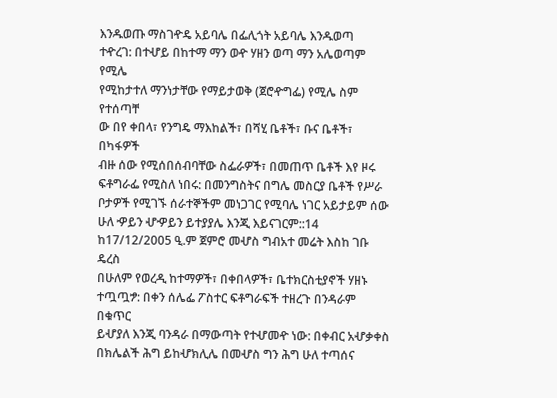እንዱወጡ ማስገዯዴ አይባሌ በፌሊጎት አይባሌ እንዱወጣ
ተዯረገ: በተሇይ በከተማ ማን ወዯ ሃዘን ወጣ ማን አሌወጣም የሚሌ
የሚከታተለ ማንነታቸው የማይታወቅ (ጀሮዯግፌ) የሚሌ ስም የተሰጣቸ
ው በየ ቀበላ፣ የንግዴ ማእከልች፣ በሻሂ ቤቶች፣ ቡና ቤቶች፣ በካፋዎች
ብዙ ሰው የሚሰበሰብባቸው ስፌራዎች፣ በመጠጥ ቤቶች እየ ዞሩ
ፍቶግራፌ የሚስለ ነበሩ: በመንግስትና በግሌ መስርያ ቤቶች የሥራ
ቦታዎች የሚገኙ ሰራተኞችም መነጋገር የሚባሌ ነገር አይታይም ሰው
ሁለ ዏይን ሇዏይን ይተያያሌ እንጂ እይናገርም::14
ከ17/12/2005 ዒ.ም ጀምሮ መሇስ ግብአተ መሬት እስከ ገቡ ዴረስ
በሁለም የወረዲ ከተማዎች፣ በቀበላዎች፣ ቤተክርስቲያኖች ሃዘኑ
ተጧጧፇ: በቀን ሰሌፌ ፖስተር ፍቶግራፍች ተዘረጉ በንዳራም በቁጥር
ይሇያለ እንጂ ባንዳራ በማውጣት የተሇመዯ ነው: በቀብር አሇቃቀስ
በክሌልች ሕግ ይከሇክሊሌ በመሇስ ግን ሕግ ሁለ ተጣሰና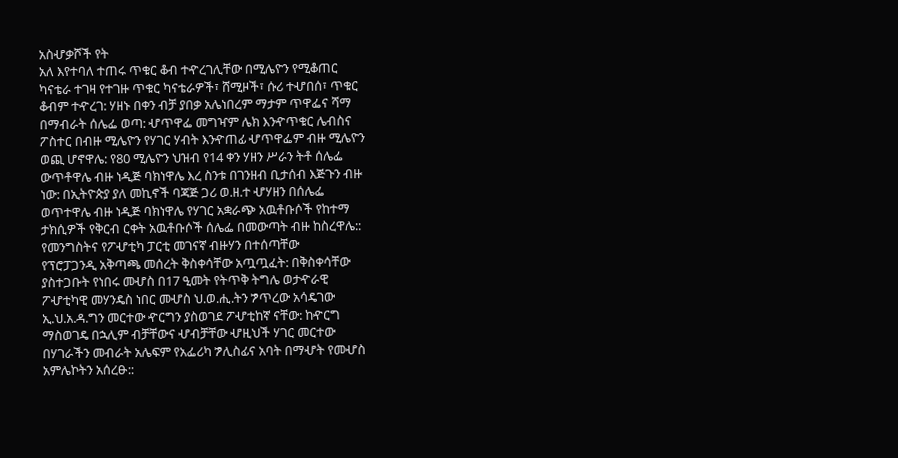አስሇቃሾች የት
አለ እየተባለ ተጠሩ ጥቁር ቆብ ተዯረገሊቸው በሚሌዮን የሚቆጠር
ካናቴራ ተገዛ የተገዙ ጥቁር ካናቴራዎች፣ ሸሚዞች፣ ሱሪ ተሇበሰ፣ ጥቁር
ቆብም ተዯረገ: ሃዘኑ በቀን ብቻ ያበቃ አሌነበረም ማታም ጥዋፌና ሻማ
በማብራት ሰሌፌ ወጣ: ሇጥዋፌ መግዣም ሌክ እንዯጥቁር ሌብስና
ፖስተር በብዙ ሚሌዮን የሃገር ሃብት እንዯጠፊ ሇጥዋፌም ብዙ ሚሌዮን
ወጪ ሆኖዋሌ: የ80 ሚሌዮን ህዝብ የ14 ቀን ሃዘን ሥራን ትቶ ሰሌፌ
ውጥቶዋሌ ብዙ ነዲጅ ባክነዋሌ እረ ስንቱ በገንዘብ ቢታሰብ እጅጉን ብዙ
ነው: በኢትዮጵያ ያለ መኪኖች ባጃጅ ጋሪ ወ.ዘ.ተ ሇሃዘን በሰሌፌ
ወጥተዋሌ ብዙ ነዲጅ ባክነዋሌ የሃገር አቋራጭ አዉቶቡሶች የከተማ
ታክሲዎች የቅርብ ርቀት አዉቶቡሶች ሰሌፌ በመውጣት ብዙ ከስረዋሌ::
የመንግስትና የፖሇቲካ ፓርቲ መገናኛ ብዙሃን በተሰጣቸው
የፕሮፓጋንዲ አቅጣጫ መሰረት ቅስቀሳቸው አጧጧፈት: በቅስቀሳቸው
ያስተጋቡት የነበሩ መሇስ በ17 ዒመት የትጥቅ ትግሌ ወታዯራዊ
ፖሇቲካዊ መሃንዴስ ነበር መሇስ ህ.ወ.ሒ.ትን ፇጥረው አሳዴገው
ኢ.ህ.አ.ዳ.ግን መርተው ዯርግን ያስወገደ ፖሇቲከኛ ናቸው: ከዯርግ
ማስወገዴ በኋሊም ብቻቸውና ሇብቻቸው ሇዚህች ሃገር መርተው
በሃገራችን መብራት አሌፍም የአፌሪካ ፇሊስፊና አባት በማሇት የመሇስ
አምሌኮትን አሰረፁ::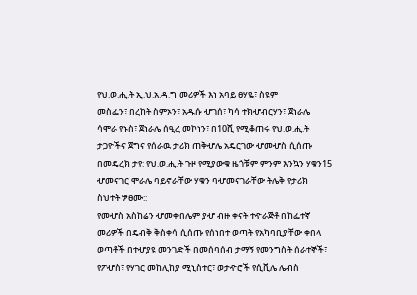የህ.ወ.ሒ.ት ኢ.ህ.አ.ዳ.ግ መሪዎች እነ አባይ ፀሃዬ፣ ስዩም
መስፌን፣ በረከት ስምኦን፣ አዱሱ ሇገሰ፣ ካሳ ተክሇብርሃን፣ ጀነራሌ
ሳሞራ የኑስ፣ ጀነራሌ ሰዒረ መኮነን፣ በ10ሺ የሚቆጠሩ የህ.ወ.ሒ.ት
ታጋዮችና ጀግና የሰራዉ ታሪክ ጠቅሇሌ አዴርገው ሇመሇስ ሲሰጡ
በመዴረክ ታየ: የህ.ወ.ሒ.ት ጉዞ የሚያውቁ ዜጎቹም ምንም እንኳን ሃቁን15
ሇመናገር ሞራሌ ባይኖራቸው ሃቁን ባሇመናገራቸው ትሌቅ የታሪክ
ስህተት ፇፀሙ::
የመሇስ አስከሬን ሇመቀበሌም ያሇ ብዙ ቀናት ተዯራጅቶ በከፌተኛ
መሪዎች በዴብቅ ቅስቀሳ ሲሰጡ የሰነበተ ወጣት የአካባቢያቸው ቀበላ
ወጣቶች በተሇያዩ መንገድች በመሰባሰብ ታማኝ የመንግስት ሰራተኞች፣
የፖሇስ፣ የሃገር መከሊከያ ሚኒስተር፣ ወታዯሮች የሲቪሌ ሌብስ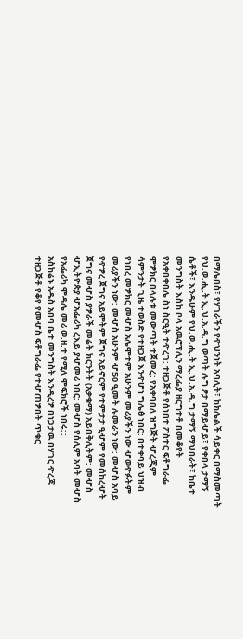በማሌበስ፣ የሃገራችን የዯህንነት አባሊት፣ ከክሌልች ሳይቀር በማስመጣት
የህ.ወ.ሒ.ት ኢ.ህ.አ.ዳ.ግ ወጣት ሉግ ፆታ በማይሇይ፣ የቀበላ ታማኝ
ሴቶች፣ እንዱሁም የህ.ወ.ሒ.ት ኢ.ህ.አ.ዳ.ግ ታማኝ ማህበራት፣ ከቤተ
መንግስት እስከ ቦላ አዉሮፕሊን ማረፌያ ዘርግተቶ በመቆየት
የአቀበቀበሌ ስነ ስርዒት ተዯረገ: ተዘጋጅቶ የሰነበተ ፖስተር ፍቶግራፌ
ሞፇክር በላሉቱ መውጣት ተጀመረ: የአቀባበለ ዝግጅት ሇረጂም
ሳምንታት ጊዜ ተወስድ የተዘጋጀ እንዯሆነ ግሌፅ ነበር: በተቀባይ ህዝብ
የነበረ መፇክር መሇስ አሌሞተም አሁንም መሪያችን ነው ሇወዯፉትም
መሪያችን ነው: መሇስ አሁንም ሇ50 ዒመት ሉመራን ነው: መሇስ አባይ
የዯፇረ ጀግና አይሞትም ጀግና አይኖርም የተምታታ ዒሇም የመሰከረሇት
ጀግና መሇስ ያፇራች መሬት ክርንትት (አቃቁማ) አይበቅሊትም: መሇስ
ሇኢትዮጵያ ሇአፌሪካ ረእይ ያሇመሪ ነበር: መሇስ የሰሊም አባት መሇስ
የአፌሪካ ሞዳሌ መሪ ወ.ዘ.ተ የሚለ ሞፍክሮች ነበሩ::
አስከሬኑ አዱስ አበባ ቤተ መንግስት እንዲረፇ በነጋታዉ በሃገር ዯረጃ
ተዘጋጅቶ የቆየ የመሇስ ፍቶግራፌ የተሇጠፇበት ጥቁር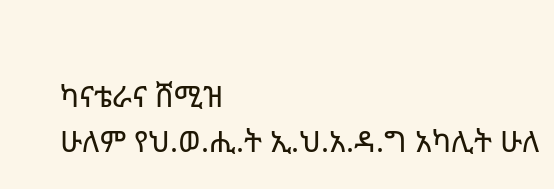ካናቴራና ሸሚዝ
ሁለም የህ.ወ.ሒ.ት ኢ.ህ.አ.ዳ.ግ አካሊት ሁለ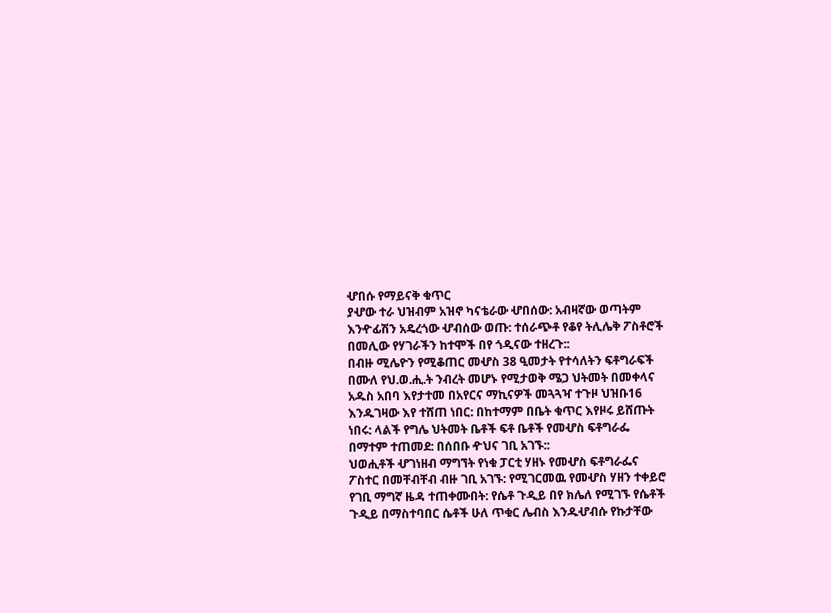ሇበሱ የማይናቅ ቁጥር
ያሇው ተራ ህዝብም አዝኖ ካናቴራው ሇበሰው: አብዛኛው ወጣትም
እንዯፊሽን አዴረጎው ሇብሰው ወጡ: ተሰራጭቶ የቆየ ትሊሌቅ ፖስቶሮች
በመሊው የሃገራችን ከተሞች በየ ጎዲናው ተዘረጉ::
በብዙ ሚሌዮን የሚቆጠር መሇስ 38 ዒመታት የተሳለትን ፍቶግራፍች
በሙለ የህ.ወ.ሒ.ት ንብረት መሆኑ የሚታወቅ ሜጋ ህትመት በመቀላና
አዱስ አበባ እየታተመ በአየርና ማኪናዎች መጓጓዣ ተጉዞ ህዝቡ16
እንዱገዛው እየ ተሸጠ ነበር: በከተማም በቤት ቁጥር እየዞሩ ይሸጡት
ነበሩ: ላልች የግሌ ህትመት ቤቶች ፍቶ ቤቶች የመሇስ ፍቶግራፌ
በማተም ተጠመደ: በሰበቡ ዯህና ገቢ አገኙ::
ህወሒቶች ሇገነዘብ ማግኘት የነቁ ፓርቲ ሃዘኑ የመሇስ ፍቶግራፌና
ፖስተር በመቸብቸብ ብዙ ገቢ አገኙ: የሚገርመዉ የመሇስ ሃዘን ተቀይሮ
የገቢ ማግኛ ዜዳ ተጠቀሙበት: የሴቶ ጉዲይ በየ ክሌለ የሚገኙ የሴቶች
ጉዲይ በማስተባበር ሴቶች ሁለ ጥቁር ሌብስ እንዱሇብሱ የኩታቸው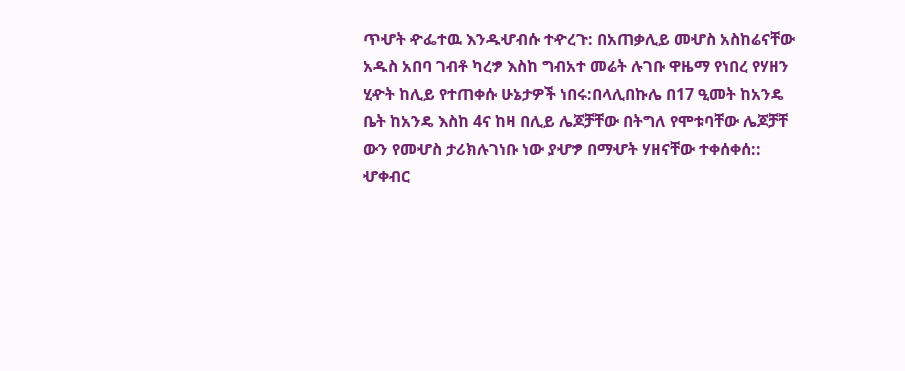ጥሇት ዯፌተዉ እንዱሇብሱ ተዯረጉ: በአጠቃሊይ መሇስ አስከሬናቸው
አዱስ አበባ ገብቶ ካረፇ እስከ ግብአተ መሬት ሉገቡ ዋዜማ የነበረ የሃዘን
ሂዯት ከሊይ የተጠቀሱ ሁኔታዎች ነበሩ:በላሊበኩሌ በ17 ዒመት ከአንዴ
ቤት ከአንዴ እስከ 4ና ከዛ በሊይ ሌጆቻቸው በትግለ የሞቱባቸው ሌጆቻቸ
ውን የመሇስ ታሪክሉገነቡ ነው ያሇፇ በማሇት ሃዘናቸው ተቀሰቀሰ::
ሇቀብር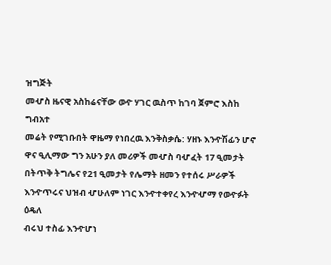ዝግጅት
መሇስ ዜናዊ አስከሬናቸው ወዯ ሃገር ዉስጥ ከገባ ጀምሮ እስከ ግብአተ
መሬት የሚገቡበት ዋዜማ የነበረዉ እንቅስቃሴ: ሃዘኑ እንዯሽፊን ሆኖ
ዋና ዒሊማው ግን አሁን ያለ መሪዎች መሇስ ባሇፈት 17 ዒመታት
በትጥቅ ትግሌና የ21 ዒመታት የሌማት ዘመን የተሰሩ ሥራዎች
እንዯጥሩና ህዝብ ሇሁለም ነገር እንዯተቀየረ እንዯሇማ የወዯፉት ዕዴለ
ብሩህ ተስፊ እንዯሆነ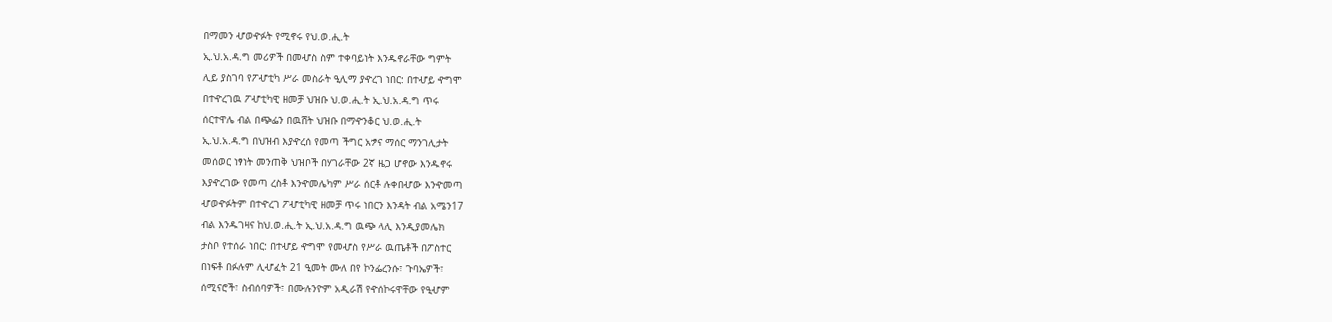በማመን ሇወዯፉት የሚኖሩ የህ.ወ.ሒ.ት
ኢ.ህ.አ.ዳ.ግ መሪዎች በመሇስ ስም ተቀባይነት እንዱኖራቸው ግምት
ሊይ ያስገባ የፖሇቲካ ሥራ መስራት ዒሊማ ያዯረገ ነበር: በተሇይ ዯግሞ
በተዯረገዉ ፖሇቲካዊ ዘመቻ ህዝቡ ህ.ወ.ሒ.ት ኢ.ህ.አ.ዳ.ግ ጥሩ
ሰርተዋሌ ብል በጭፌን በዉሸት ህዝቡ በማዯንቆር ህ.ወ.ሒ.ት
ኢ.ህ.አ.ዳ.ግ በህዝብ እያዯረሰ የመጣ ችግር አፇና ማሰር ማንገሊታት
መሰወር ነፃነት መንጠቅ ህዝቦች በሃገራቸው 2ኛ ዜጋ ሆኖው እንዱኖሩ
እያዯረገው የመጣ ረስቶ እንዯመሌካም ሥራ ሰርቶ ሉቀበሇው እንዯመጣ
ሇወዯፉትም በተዯረገ ፖሇቲካዊ ዘመቻ ጥሩ ነበርን እንዳት ብል አሜን17
ብል እንዱገዛና ከህ.ወ.ሒ.ት ኢ.ህ.አ.ዳ.ግ ዉጭ ላሊ እንዲያመሌክ
ታስቦ የተሰራ ነበር: በተሇይ ዯግሞ የመሇስ የሥራ ዉጤቶች በፖስተር
በነፍቶ በፉሉም ሊሇፈት 21 ዒመት ሙለ በየ ኮንፌረንሱ፣ ጉባኤዎች፣
ሰሚናሮች፣ ስብሰባዎች፣ በሙሉንዮም አዲራሽ የዯሰኮሩዋቸው የዒሇም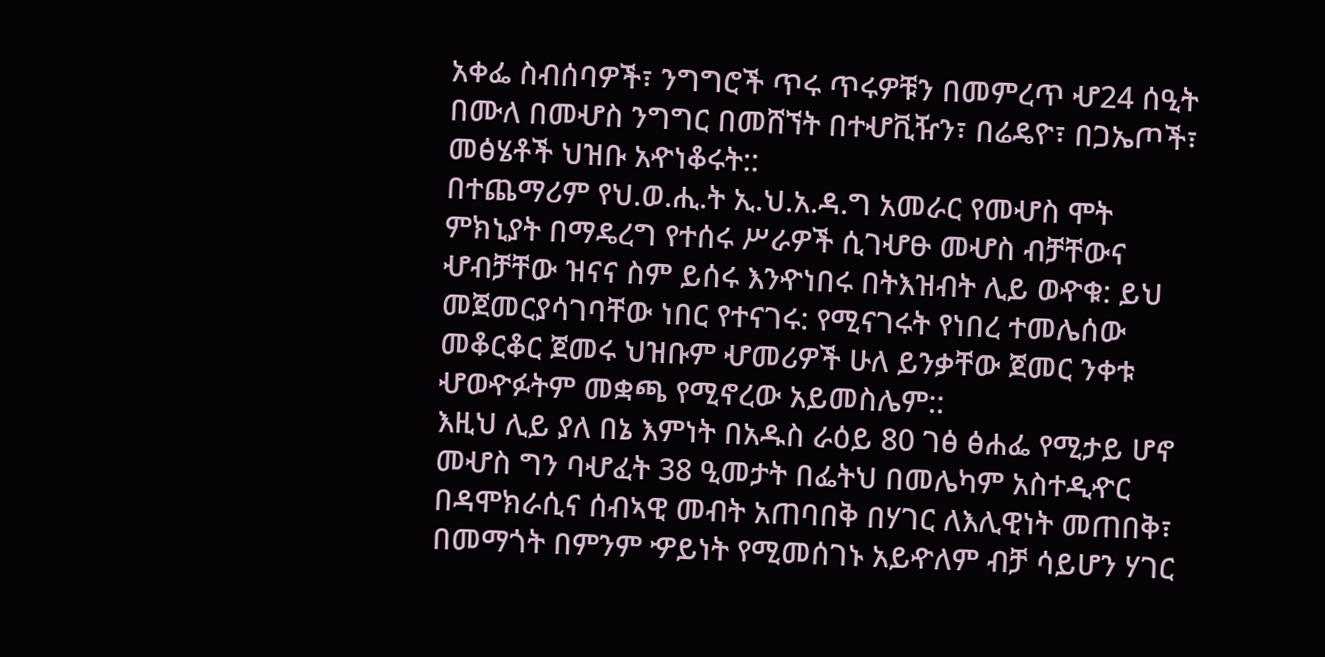አቀፌ ስብሰባዎች፣ ንግግሮች ጥሩ ጥሩዎቹን በመምረጥ ሇ24 ሰዒት
በሙለ በመሇስ ንግግር በመሸኘት በተሇቪዥን፣ በሬዴዮ፣ በጋኤጦች፣
መፅሄቶች ህዝቡ አዯነቆሩት::
በተጨማሪም የህ.ወ.ሒ.ት ኢ.ህ.አ.ዳ.ግ አመራር የመሇስ ሞት
ምክኒያት በማዴረግ የተሰሩ ሥራዎች ሲገሇፁ መሇስ ብቻቸውና
ሇብቻቸው ዝናና ስም ይሰሩ እንዯነበሩ በትእዝብት ሊይ ወዯቁ: ይህ
መጀመርያሳገባቸው ነበር የተናገሩ: የሚናገሩት የነበረ ተመሌሰው
መቆርቆር ጀመሩ ህዝቡም ሇመሪዎች ሁለ ይንቃቸው ጀመር ንቀቱ
ሇወዯፉትም መቋጫ የሚኖረው አይመስሌም::
እዚህ ሊይ ያለ በኔ እምነት በአዱስ ራዕይ 80 ገፅ ፅሐፌ የሚታይ ሆኖ
መሇስ ግን ባሇፈት 38 ዒመታት በፌትህ በመሌካም አስተዲዯር
በዳሞክራሲና ሰብኣዊ መብት አጠባበቅ በሃገር ለእሊዊነት መጠበቅ፣
በመማጎት በምንም ዏይነት የሚመሰገኑ አይዯለም ብቻ ሳይሆን ሃገር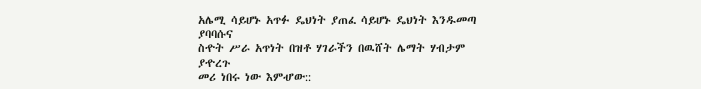አሌሚ ሳይሆኑ አጥፉ ዴህነት ያጠፈ ሳይሆኑ ዴህነት እንዱመጣ ያባባሱና
ስዯት ሥራ አጥነት በዝቶ ሃገራችን በዉሸት ሌማት ሃብታም ያዯረጉ
መሪ ነበሩ ነው እምሇው::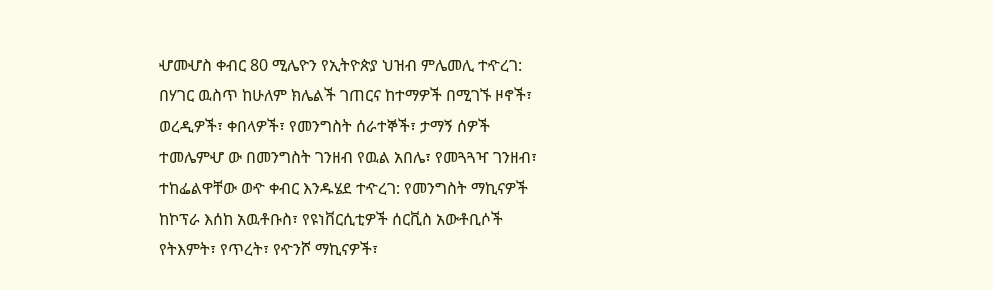ሇመሇስ ቀብር 80 ሚሌዮን የኢትዮጵያ ህዝብ ምሌመሊ ተዯረገ:
በሃገር ዉስጥ ከሁለም ክሌልች ገጠርና ከተማዎች በሚገኙ ዞኖች፣
ወረዲዎች፣ ቀበላዎች፣ የመንግስት ሰራተኞች፣ ታማኝ ሰዎች
ተመሌምሇ ው በመንግስት ገንዘብ የዉል አበሌ፣ የመጓጓዣ ገንዘብ፣
ተከፌልዋቸው ወዯ ቀብር እንዱሄደ ተዯረገ: የመንግስት ማኪናዎች
ከኮፕራ እሰከ አዉቶቡስ፣ የዩነቨርሲቲዎች ሰርቪስ አውቶቢሶች
የትእምት፣ የጥረት፣ የዯንሾ ማኪናዎች፣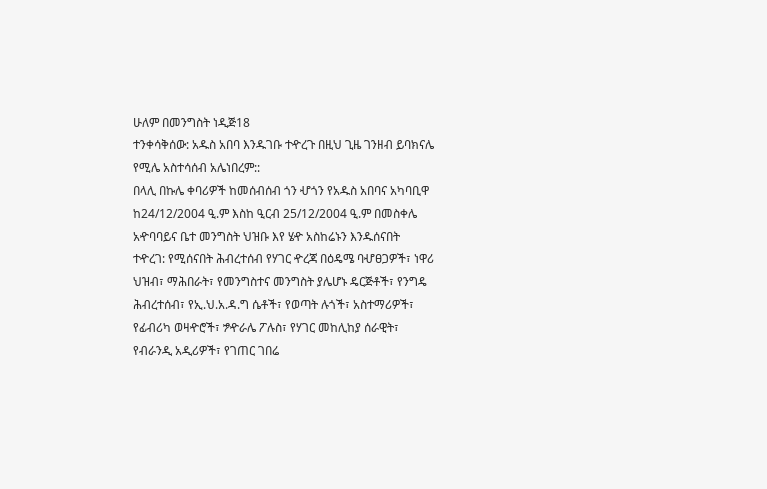ሁለም በመንግስት ነዲጅ18
ተንቀሳቅሰው: አዱስ አበባ እንዱገቡ ተዯረጉ በዚህ ጊዜ ገንዘብ ይባክናሌ
የሚሌ አስተሳሰብ አሌነበረም::
በላሊ በኩሌ ቀባሪዎች ከመሰብሰብ ጎን ሇጎን የአዱስ አበባና አካባቢዋ
ከ24/12/2004 ዒ.ም እስከ ዒርብ 25/12/2004 ዒ.ም በመስቀሌ
አዯባባይና ቤተ መንግስት ህዝቡ እየ ሄዯ አስከሬኑን እንዱሰናበት
ተዯረገ: የሚሰናበት ሕብረተሰብ የሃገር ዯረጃ በዕዴሜ ባሇፀጋዎች፣ ነዋሪ
ህዝብ፣ ማሕበራት፣ የመንግስተና መንግስት ያሌሆኑ ዴርጅቶች፣ የንግዴ
ሕብረተሰብ፣ የኢ.ህ.አ.ዳ.ግ ሴቶች፣ የወጣት ሉጎች፣ አስተማሪዎች፣
የፊብሪካ ወዛዯሮች፣ ፇዯራሌ ፖሉስ፣ የሃገር መከሊከያ ሰራዊት፣
የብራንዲ አዲሪዎች፣ የገጠር ገበሬ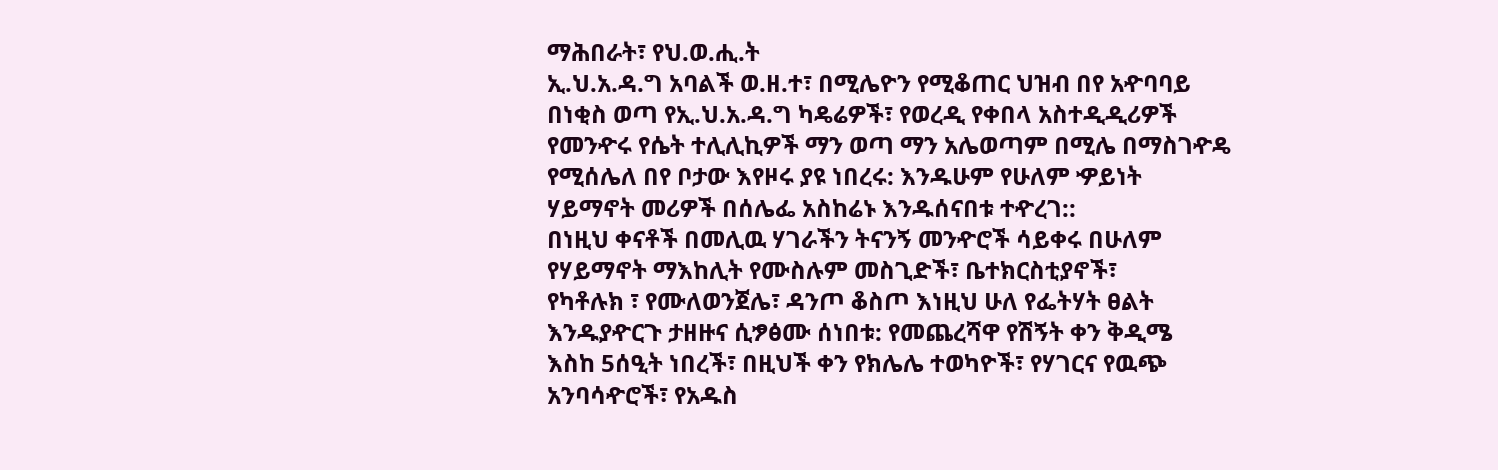ማሕበራት፣ የህ.ወ.ሒ.ት
ኢ.ህ.አ.ዳ.ግ አባልች ወ.ዘ.ተ፣ በሚሌዮን የሚቆጠር ህዝብ በየ አዯባባይ
በነቂስ ወጣ የኢ.ህ.አ.ዳ.ግ ካዴሬዎች፣ የወረዲ የቀበላ አስተዲዲሪዎች
የመንዯሩ የሴት ተሊሊኪዎች ማን ወጣ ማን አሌወጣም በሚሌ በማስገዯዴ
የሚሰሌለ በየ ቦታው እየዞሩ ያዩ ነበረሩ: እንዱሁም የሁለም ዏይነት
ሃይማኖት መሪዎች በሰሌፌ አስከሬኑ እንዱሰናበቱ ተዯረገ::
በነዚህ ቀናቶች በመሊዉ ሃገራችን ትናንኝ መንዯሮች ሳይቀሩ በሁለም
የሃይማኖት ማእከሊት የሙስሉም መስጊድች፣ ቤተክርስቲያኖች፣
የካቶሉክ ፣ የሙለወንጀሌ፣ ዳንጦ ቆስጦ እነዚህ ሁለ የፌትሃት ፀልት
እንዱያዯርጉ ታዘዙና ሲፇፅሙ ሰነበቱ: የመጨረሻዋ የሽኝት ቀን ቅዲሜ
እስከ 5ሰዒት ነበረች፣ በዚህች ቀን የክሌሌ ተወካዮች፣ የሃገርና የዉጭ
አንባሳዯሮች፣ የአዱስ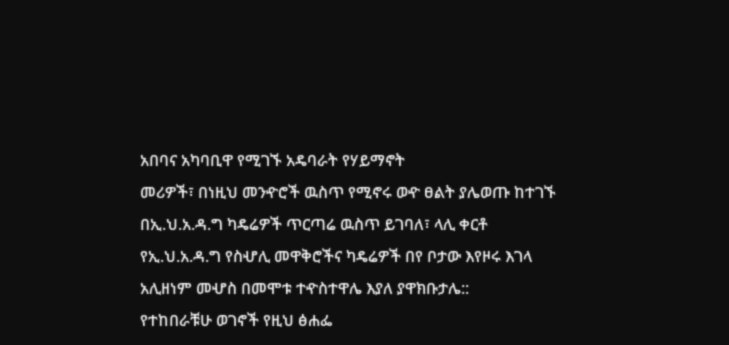አበባና አካባቢዋ የሚገኙ አዴባራት የሃይማኖት
መሪዎች፣ በነዚህ መንዯሮች ዉስጥ የሚኖሩ ወዯ ፀልት ያሌወጡ ከተገኙ
በኢ.ህ.አ.ዳ.ግ ካዴሬዎች ጥርጣሬ ዉስጥ ይገባለ፣ ላሊ ቀርቶ
የኢ.ህ.አ.ዳ.ግ የስሇሊ መዋቅሮችና ካዴሬዎች በየ ቦታው እየዞሩ እገላ
አሊዘነም መሇስ በመሞቱ ተዯስተዋሌ እያለ ያዋክቡታሌ::
የተከበራቹሁ ወገኖች የዚህ ፅሐፌ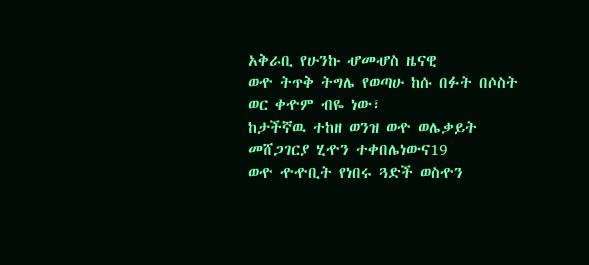አቅራቢ የሁንኩ ሇመሇስ ዜናዊ
ወዯ ትጥቅ ትግሌ የወጣሁ ከሱ በፉት በሶስት ወር ቀዯም ብዬ ነው፣
ከታችኛዉ ተከዘ ወንዝ ወዯ ወሌቃይት መሸጋገርያ ሂዯን ተቀበሌነውና19
ወዯ ዯዯቢት የነበሩ ጓድች ወስዯን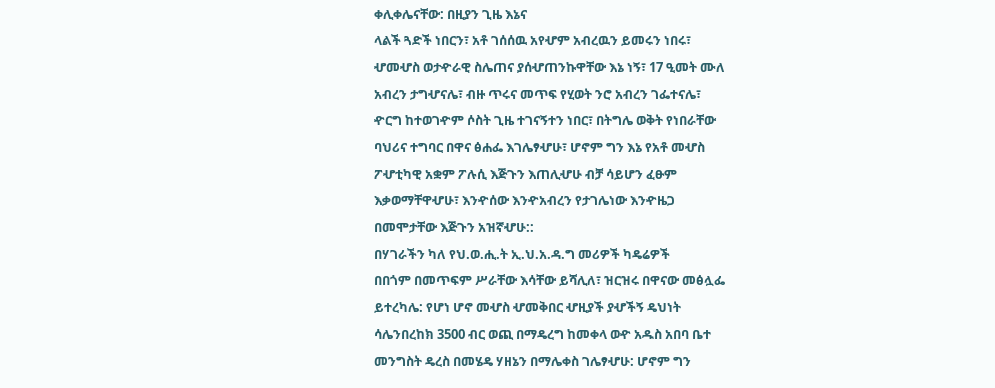ቀሊቀሌናቸው: በዚያን ጊዜ እኔና
ላልች ጓድች ነበርን፣ አቶ ገሰሰዉ አየሇም አብረዉን ይመሩን ነበሩ፣
ሇመሇስ ወታዯራዊ ስሌጠና ያሰሇጠንኩዋቸው እኔ ነኝ፣ 17 ዒመት ሙለ
አብረን ታግሇናሌ፣ ብዙ ጥሩና መጥፍ የሂወት ንሮ አብረን ገፌተናሌ፣
ዯርግ ከተወገዯም ሶስት ጊዜ ተገናኝተን ነበር፣ በትግሌ ወቅት የነበራቸው
ባህሪና ተግባር በዋና ፅሐፌ እገሌፃሇሁ፣ ሆኖም ግን እኔ የአቶ መሇስ
ፖሇቲካዊ አቋም ፖሉሲ እጅጉን እጠሊሇሁ ብቻ ሳይሆን ፈፁም
እቃወማቸዋሇሁ፣ እንዯሰው እንዯአብረን የታገሌነው እንዯዜጋ
በመሞታቸው እጅጉን አዝኛሇሁ::
በሃገራችን ካለ የህ.ወ.ሒ.ት ኢ.ህ.አ.ዳ.ግ መሪዎች ካዴሬዎች
በበጎም በመጥፍም ሥራቸው እሳቸው ይሻሊለ፣ ዝርዝሩ በዋናው መፅሏፌ
ይተረካሌ: የሆነ ሆኖ መሇስ ሇመቅበር ሇዚያች ያሇችኝ ዴህነት
ሳሌንበረከክ 3500 ብር ወጪ በማዴረግ ከመቀላ ወዯ አዱስ አበባ ቤተ
መንግስት ዴረስ በመሄዴ ሃዘኔን በማሌቀስ ገሌፃሇሁ: ሆኖም ግን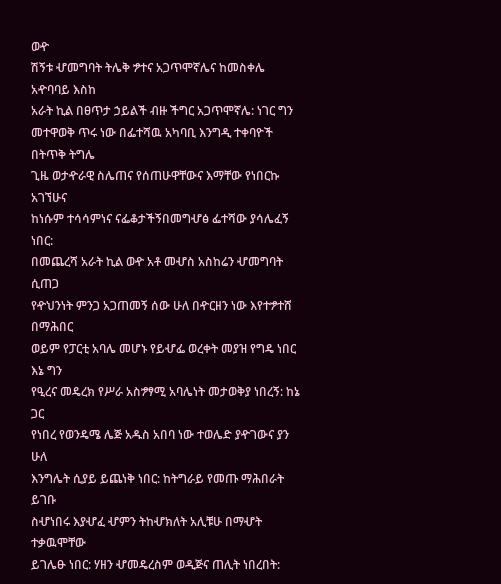ወዯ
ሽኝቱ ሇመግባት ትሌቅ ፇተና አጋጥሞኛሌና ከመስቀሌ አዯባባይ እስከ
አራት ኪል በፀጥታ ኃይልች ብዙ ችግር አጋጥሞኛሌ: ነገር ግን
መተዋወቅ ጥሩ ነው በፌተሻዉ አካባቢ እንግዲ ተቀባዮች በትጥቅ ትግሌ
ጊዜ ወታዯራዊ ስሌጠና የሰጠሁዋቸውና እማቸው የነበርኩ አገኘሁና
ከነሱም ተሳሳምነና ናፌቆታችኝበመግሇፅ ፌተሻው ያሳሌፈኝ ነበር:
በመጨረሻ አራት ኪል ወዯ አቶ መሇስ አስከሬን ሇመግባት ሲጠጋ
የዯህንነት ምንጋ አጋጠመኝ ሰው ሁለ በዯርዘን ነው እየተፇተሸ በማሕበር
ወይም የፓርቲ አባሌ መሆኑ የይሇፌ ወረቀት መያዝ የግዴ ነበር እኔ ግን
የዒረና መዴረክ የሥራ አስፇፃሚ አባሌነት መታወቅያ ነበረኝ: ከኔ ጋር
የነበረ የወንዴሜ ሌጅ አዱስ አበባ ነው ተወሌድ ያዯገውና ያን ሁለ
እንግሌት ሲያይ ይጨነቅ ነበር: ከትግራይ የመጡ ማሕበራት ይገቡ
ስሇነበሩ እያሇፈ ሇምን ትከሇክለት አሊቹሁ በማሇት ተቃዉሞቸው
ይገሌፁ ነበር: ሃዘን ሇመዴረስም ወዲጅና ጠሊት ነበረበት: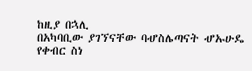ከዚያ በኋሊ
በአካባቢው ያገኘናቸው ባሇስሌጣናት ሇኡሁዴ የቀብር ስነ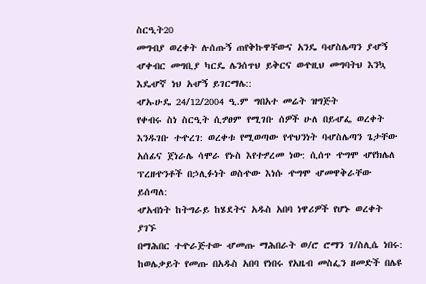ስርዒት20
መግብያ ወረቀት ሉሰጡኝ ጠየቅኩዋቸውና አንዴ ባሇስሌጣን ያሇኝ
ሇቀብር መግቢያ ካርዴ ሌንሰጥህ ይቅርና ወዯዚህ መግባትህ እንኳ
እዴሇኛ ነህ አሇኝ ይገርማሌ::
ሇኡሁዴ 24/12/2004 ዒ.ም ግበአተ መሬት ዝግጅት
የቀብሩ ስነ ስርዒት ሲፇፀም የሚገቡ ሰዎች ሁለ በይሇፌ ወረቀት
እንዱገቡ ተዯረገ: ወረቀቱ የሚወጣው የዯህንነት ባሇስሌጣን ጌታቸው
አሰፊና ጀነራሌ ሳሞራ የኑስ እየተፇረመ ነው: ሲሰጥ ዯግሞ ሇየክሌለ
ፕረዘዯንቶች በኃሊፉነት ወስዯው እነሱ ዯግሞ ሇመዋቅራቸው ይሰጣለ:
ሇአብነት ከትግራይ ከሄደትና አዱስ አበባ ነዋሪዎች የሆኑ ወረቀት ያገኙ
በማሕበር ተዯራጅተው ሇመጡ ማሕበራት ወ/ሮ ሮማን ገ/ስሊሴ ነበሩ:
ከወሌቃይት የመጡ በአዱስ አበባ የነበሩ የአዜብ መስፌን ዘመድች በሌዩ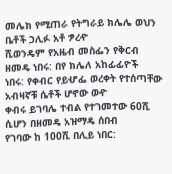መሌክ የሚጠራ የትግራይ ክሌሌ ወህን ቤቶች ኃሊፉ አቶ ፇረዯ
ሺወንዴም የአዜብ መስፌን የቅርብ ዘመዴ ነበሩ: በየ ክሌለ አከፊፊዮች
ነበሩ: የቀብር የይሇፌ ወረቀት የተሰጣቸው አብዛኛቹ ሴቶች ሆኖው ወዯ
ቀብሩ ይገባሌ ተብል የተገመተው 60ሺ ሲሆን በዘመዴ አዝማዴ ሰበብ
የገባው ከ 100ሺ በሊይ ነበር: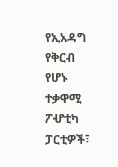የኢአዳግ የቅርብ የሆኑ ተቃዋሚ ፖሇቲካ
ፓርቲዎች፣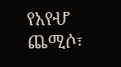የአየሇ ጨሚሶ፣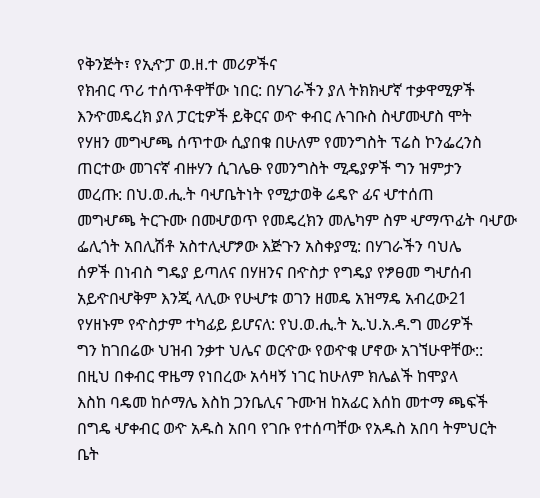የቅንጅት፣ የኢዯፓ ወ.ዘ.ተ መሪዎችና
የክብር ጥሪ ተሰጥቶዋቸው ነበር: በሃገራችን ያለ ትክክሇኛ ተቃዋሚዎች
እንዯመዴረክ ያለ ፓርቲዎች ይቅርና ወዯ ቀብር ሉገቡስ ስሇመሇስ ሞት
የሃዘን መግሇጫ ሰጥተው ሲያበቁ በሁለም የመንግስት ፕሬስ ኮንፌረንስ
ጠርተው መገናኛ ብዙሃን ሲገሌፁ የመንግስት ሚዴያዎች ግን ዝምታን
መረጡ: በህ.ወ.ሒ.ት ባሇቤትነት የሚታወቅ ሬዴዮ ፊና ሇተሰጠ
መግሇጫ ትርጉሙ በመሇወጥ የመዴረክን መሌካም ስም ሇማጥፊት ባሇው
ፌሊጎት አበሊሽቶ አስተሊሇፇው እጅጉን አስቀያሚ: በሃገራችን ባህሌ
ሰዎች በነብስ ግዴያ ይጣለና በሃዘንና በዯስታ የግዴያ የፇፀመ ግሇሰብ
አይዯበሇቅም እንጂ ላሊው የሁሇቱ ወገን ዘመዴ አዝማዴ አብረው21
የሃዘኑም የዯስታም ተካፊይ ይሆናለ: የህ.ወ.ሒ.ት ኢ.ህ.አ.ዳ.ግ መሪዎች
ግን ከገበሬው ህዝብ ንቃተ ህሌና ወርዯው የወዯቁ ሆኖው አገኘሁዋቸው::
በዚህ በቀብር ዋዜማ የነበረው አሳዛኝ ነገር ከሁለም ክሌልች ከሞያላ
እስከ ባዴመ ከሶማሌ እስከ ጋንቤሊና ጉሙዝ ከአፊር እሰከ መተማ ጫፍች
በግዴ ሇቀብር ወዯ አዱስ አበባ የገቡ የተሰጣቸው የአዱስ አበባ ትምህርት
ቤት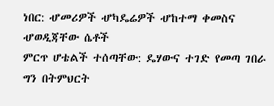ነበር: ሇመሪዎች ሇካዴሬዎች ሇከተማ ቀመስና ሇወዲጃቸው ሴቶች
ምርጥ ሆቴልች ተሰጣቸው: ዴሃውና ተገድ የመጣ ገበራ ግን በትምህርት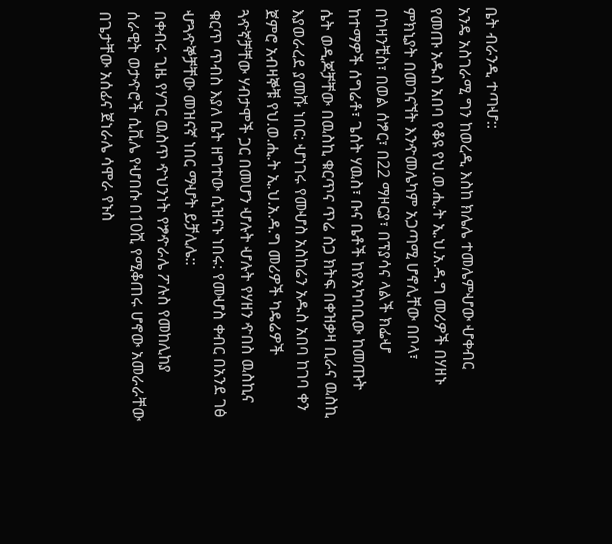ቤት ብራንዲ ተጣሇ::
አንዴ አስገራሚ ግን ከወረዲ እስከ ክሌሌ ተመሌምሇው ሇቀብር
የመጡ አዱስ አበባ የቆዩ የህ.ወ.ሒ.ት ኢ.ህ.አ.ዳ.ግ መሪዎች በሃዘኑ
ምክኒያት በመገናኘት እንዯመሌካም አጋጣሚ ሆኖሊቸው በቦላ፣
በካዛንቺስ፣ በወል ሰፇር፣ በ22 ማዞርያ፣ በፕያሳና ላልች ክፌሇ
ከተማዎች ሰግሬቶ፣ ጌሰት ሃዉስ፣ ቡና ቤቶች ከየአካባቢው ከመጡት
ሴት ወዲጆቻቸው በዉስኪ ቁርጥና ጥሬ ስጋ ክትፍ በቀዝቃዛ ቢራና ዉስኪ
እያወራረደ ያመሹ ነበር: ሇነገሩ የመሇስ አስከሬን አዱስ አበባ ከገባ ቀን
ጀምሮ አብዛኞቹ የህ.ወ.ሒ.ት ኢ.ህ.አ.ዳ.ግ መሪዎች ካዴሬዎች
ጓዯኛቻቸው ሃብታሞች ጋር በመሆን ሇሉት ሇሉት የሃዘን ዯበስ ዉስኪና
ቁርጥ ጥብስ እያለ ቤት ዘግተው ሲዝናኑ ነበሩ: የመሇስ ቀብር በአንደ ገፅ
ሇጓዯኞቻቸው መዝናኛ ነበር ማሇት ይቻሊሌ::
በቀብሩ ጊዜ የሃገር ዉስጥ ዯህንነት የፇዯራሌ ፖሉስ የመከሊከያ
ሰራዊት ወታዯሮች ሲቪሌ የሇበሱ በ10ሺ የሚቆጠሩ ሆኖው አመራራቸው
በጌታቸው አሰፊና ጀነራሌ ሳሞራ የኑስ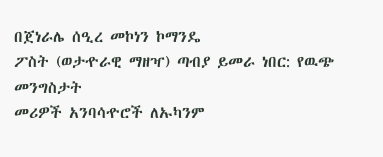በጀነራሌ ሰዒረ መኮነን ኮማንዴ
ፖስት (ወታዯራዊ ማዘዣ) ጣብያ ይመራ ነበር: የዉጭ መንግስታት
መሪዎች አንባሳዯሮች ለኡካንም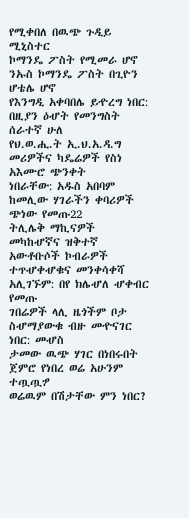የሚቀበለ በዉጭ ጉዲይ ሚኒስተር
ኮማንዴ ፖስት የሚመራ ሆኖ ንኡስ ኮማንዴ ፖስት በጊዮን ሆቴሌ ሆኖ
የእንግዲ አቀባበሌ ይዯረግ ነበር: በዚያን ዕሇት የመንግስት ሰራተኛ ሁለ
የህ.ወ.ሒ.ት ኢ.ህ.አ.ዳ.ግ መሪዎችና ካዴሬዎች የስነ አእሙሮ ጭንቀት
ነበራቸው: አዱስ አበባም ከመሊው ሃገራችን ቀባሪዎች ጭነው የመጡ22
ትሊሌቅ ማኪናዎች መካከሇኛና ዝቅተኛ አውቶቡሶች ኮብራዎች
ተጥሇቀሇቁና መንቀሳቀሻ አሊገኙም: በየ ክሌሇለ ሇቀብር የመጡ
ገበሬዎች ላሊ ዜጎችም ቦታ ስሇማያውቁ ብዙ መዯናገር ነበር: መሇስ
ታመው ዉጭ ሃገር በነበሩበት ጀምሮ የነበረ ወሬ አሁንም ተጧጧፇ
ወሬዉም በሽታቸው ምን ነበር?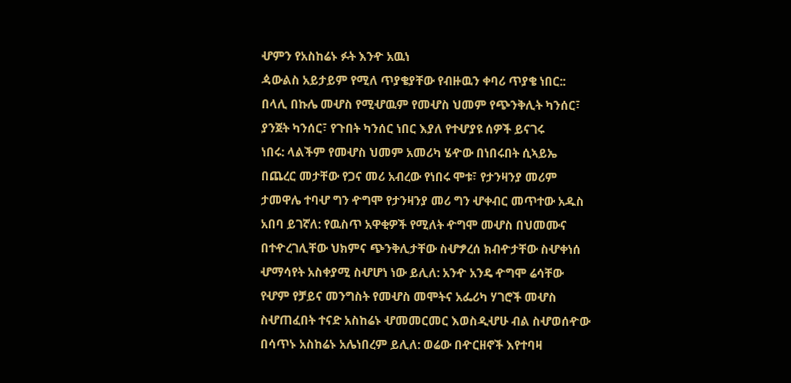ሇምን የአስከሬኑ ፉት እንዯ አዉነ
ዻውልስ አይታይም የሚለ ጥያቄያቸው የብዙዉን ቀባሪ ጥያቄ ነበር::
በላሊ በኩሌ መሇስ የሚሇዉም የመሇስ ህመም የጭንቅሊት ካንሰር፣
ያንጀት ካንሰር፣ የጉበት ካንሰር ነበር እያለ የተሇያዩ ሰዎች ይናገሩ
ነበሩ: ላልችም የመሇስ ህመም አመሪካ ሄዯው በነበሩበት ሲኣይኤ
በጨረር መታቸው የጋና መሪ አብረው የነበሩ ሞቱ፣ የታንዛንያ መሪም
ታመዋሌ ተባሇ ግን ዯግሞ የታንዛንያ መሪ ግን ሇቀብር መጥተው አዱስ
አበባ ይገኛለ: የዉስጥ አዋቂዎች የሚለት ዯግሞ መሇስ በህመሙና
በተዯረገሊቸው ህክምና ጭንቅሊታቸው ስሇፇረሰ ክብዯታቸው ስሇቀነሰ
ሇማሳየት አስቀያሚ ስሇሆነ ነው ይሊለ: አንዯ አንዴ ዯግሞ ሬሳቸው
የሇም የቻይና መንግስት የመሇስ መሞትና አፌሪካ ሃገሮች መሇስ
ስሇጠፈበት ተናድ አስከሬኑ ሇመመርመር እወስዲሇሁ ብል ስሇወሰዯው
በሳጥኑ አስከሬኑ አሌነበረም ይሊለ: ወሬው በዯርዘኖች እየተባዛ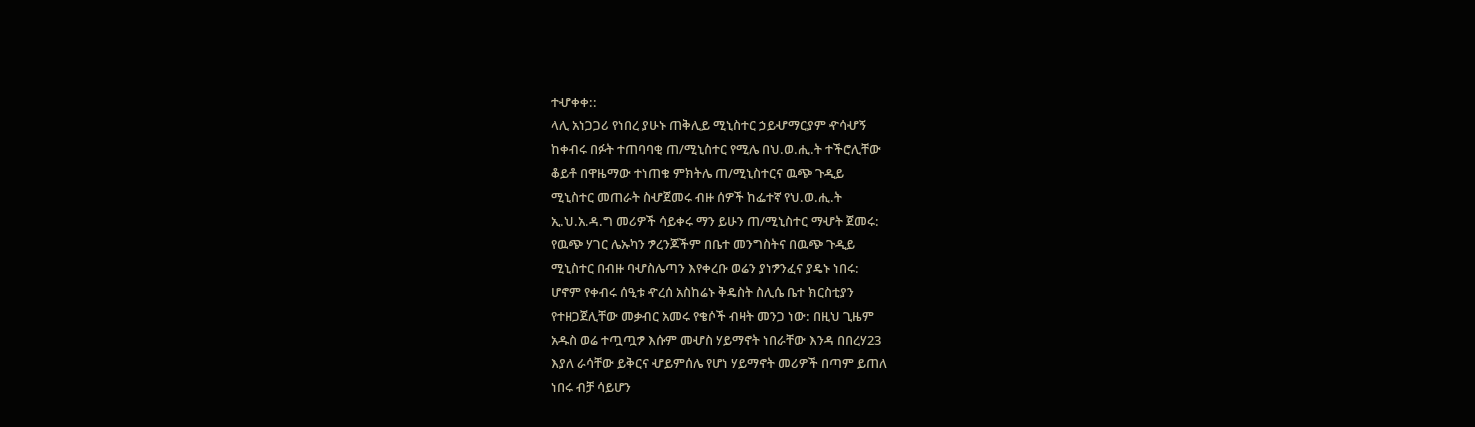ተሇቀቀ::
ላሊ አነጋጋሪ የነበረ ያሁኑ ጠቅሊይ ሚኒስተር ኃይሇማርያም ዯሳሇኝ
ከቀብሩ በፉት ተጠባባቂ ጠ/ሚኒስተር የሚሌ በህ.ወ.ሒ.ት ተችሮሊቸው
ቆይቶ በዋዜማው ተነጠቁ ምክትሌ ጠ/ሚኒስተርና ዉጭ ጉዲይ
ሚኒስተር መጠራት ስሇጀመሩ ብዙ ሰዎች ከፌተኛ የህ.ወ.ሒ.ት
ኢ.ህ.አ.ዳ.ግ መሪዎች ሳይቀሩ ማን ይሁን ጠ/ሚኒስተር ማሇት ጀመሩ:
የዉጭ ሃገር ሌኡካን ፇረንጆችም በቤተ መንግስትና በዉጭ ጉዲይ
ሚኒስተር በብዙ ባሇስሌጣን እየቀረቡ ወሬን ያነፇንፈና ያዴኑ ነበሩ:
ሆኖም የቀብሩ ሰዒቱ ዯረሰ አስከሬኑ ቅዴስት ስሊሴ ቤተ ክርስቲያን
የተዘጋጀሊቸው መቃብር አመሩ የቄሶች ብዛት መንጋ ነው: በዚህ ጊዜም
አዱስ ወሬ ተጧጧፇ እሱም መሇስ ሃይማኖት ነበራቸው እንዳ በበረሃ23
እያለ ራሳቸው ይቅርና ሇይምሰሌ የሆነ ሃይማኖት መሪዎች በጣም ይጠለ
ነበሩ ብቻ ሳይሆን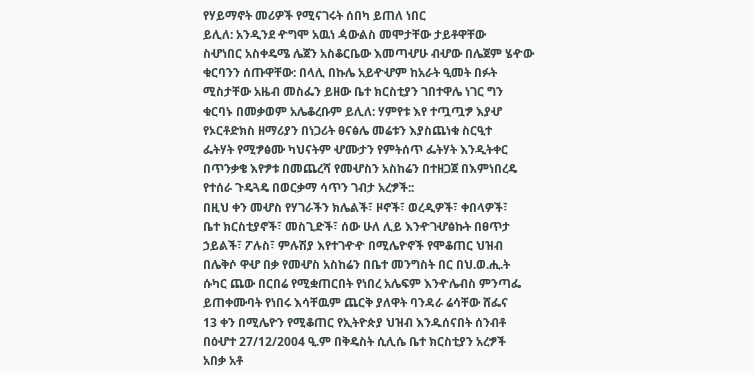የሃይማኖት መሪዎች የሚናገሩት ሰበካ ይጠለ ነበር
ይሊለ: አንዲንደ ዯግሞ አዉነ ዻውልስ መሞታቸው ታይቶዋቸው
ስሇነበር አስቀዴሜ ሌጀን አስቆርቤው እመጣሇሁ ብሇው በሌጀም ሄዯው
ቁርባንን ሰጡዋቸው: በላሊ በኩሌ አይዯሇም ከአራት ዒመት በፉት
ሚስታቸው አዜብ መስፌን ይዘው ቤተ ክርስቲያን ገበተዋሌ ነገር ግን
ቁርባኑ በመቃወም አሌቆረቡም ይሊለ: ሃምየቱ እየ ተጧጧፇ እያሇ
የኦርቶድክስ ዘማሪያን በነጋሪት ፀናፅሌ መሬቱን እያስጨነቁ ስርዒተ
ፌትሃት የሚፇፅሙ ካህናትም ሇሙታን የምትሰጥ ፌትሃት እንዲትቀር
በጥንቃቄ እየፇቱ በመጨረሻ የመሇስን አስከሬን በተዘጋጀ በእምነበረዴ
የተሰራ ጉዴጓዴ በወርቃማ ሳጥን ገብታ አረፇች::
በዚህ ቀን መሇስ የሃገራችን ክሌልች፣ ዞኖች፣ ወረዲዎች፣ ቀበላዎች፣
ቤተ ክርስቲያኖች፣ መስጊድች፣ ሰው ሁለ ሊይ እንዯገሇፅኩት በፀጥታ
ኃይልች፣ ፖሉስ፣ ምሉሽያ እየተገዯዯ በሚሌዮኖች የሞቆጠር ህዝብ
በሌቅሶ ዋሇ በቃ የመሇስ አስከሬን በቤተ መንግስት በር በህ.ወ.ሒ.ት
ሱካር ጨው በርበሬ የሚቋጠርበት የነበረ አሌፍም እንዯሌብስ ምንጣፌ
ይጠቀሙባት የነበሩ እሳቸዉም ጨርቅ ያለዋት ባንዳራ ሬሳቸው ሸፌና
13 ቀን በሚሌዮን የሚቆጠር የኢትዮጵያ ህዝብ እንዱሰናበት ሰንብቶ
በዕሇተ 27/12/2004 ዒ.ም በቅዴስት ሲሊሴ ቤተ ክርስቲያን አረፇች
አበቃ አቶ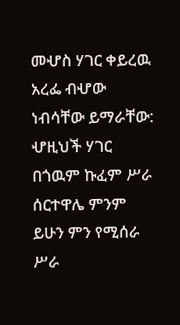መሇስ ሃገር ቀይረዉ አረፌ ብሇው ነብሳቸው ይማራቸው:
ሇዚህች ሃገር በጎዉም ኩፈም ሥራ ሰርተዋሌ ምንም ይሁን ምን የሚሰራ
ሥራ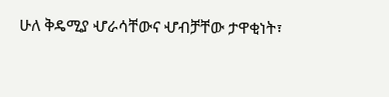ሁለ ቅዴሚያ ሇራሳቸውና ሇብቻቸው ታዋቂነት፣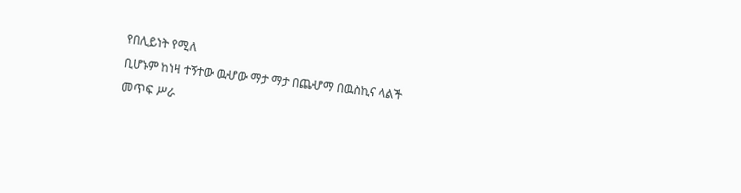የበሊይነት የሚለ
ቢሆኑም ከነዛ ተኝተው ዉሇው ማታ ማታ በጨሇማ በዉስኪና ላልች
መጥፍ ሥራ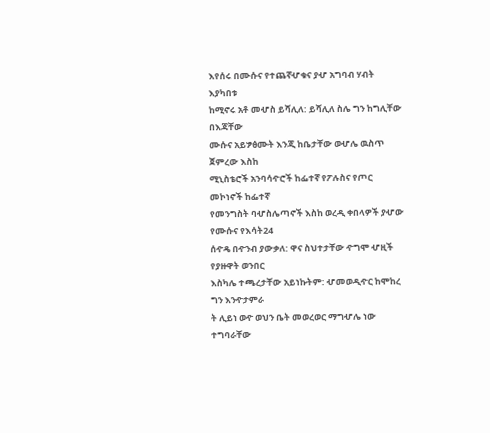እየሰሩ በሙሱና የተጨኛሇቁና ያሇ አግባብ ሃብት እያካበቱ
ከሚኖሩ አቶ መሇስ ይሻሊለ: ይሻሊለ ስሌ ግን ከግሊቸው በእጃቸው
ሙሱና አይፇፅሙት እንጂ ከቤታቸው ወሇሌ ዉስጥ ጀምረው እስከ
ሚኒስቴሮች አንባሳዯሮች ከፌተኛ የፖሉስና የጦር መኮነኖች ከፌተኛ
የመንግስት ባሇስሌጣኖች እስከ ወረዲ ቀበላዎች ያሇው የሙሱና የእሳት24
ሰዯዴ በዯንብ ያውቃለ: ዋና ስህተታቸው ዯግሞ ሇዚች የያዙዋት ወንበር
እስካሌ ተጫረታቸው አይነኩትም: ሇመወዲዯር ከሞከረ ግን እንዯታምራ
ት ሊይነ ወዯ ወህን ቤት መወረወር ማግሇሌ ነው ተግባራቸው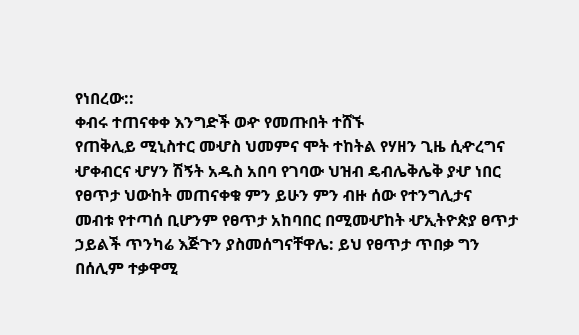የነበረው::
ቀብሩ ተጠናቀቀ እንግድች ወዯ የመጡበት ተሸኙ
የጠቅሊይ ሚኒስተር መሇስ ህመምና ሞት ተከትል የሃዘን ጊዜ ሲዯረግና
ሇቀብርና ሇሃን ሽኝት አዱስ አበባ የገባው ህዝብ ዴብሌቅሌቅ ያሇ ነበር
የፀጥታ ህውከት መጠናቀቁ ምን ይሁን ምን ብዙ ሰው የተንግሊታና
መብቱ የተጣሰ ቢሆንም የፀጥታ አከባበር በሚመሇከት ሇኢትዮጵያ ፀጥታ
ኃይልች ጥንካሬ እጅጉን ያስመሰግናቸዋሌ: ይህ የፀጥታ ጥበቃ ግን
በሰሊም ተቃዋሚ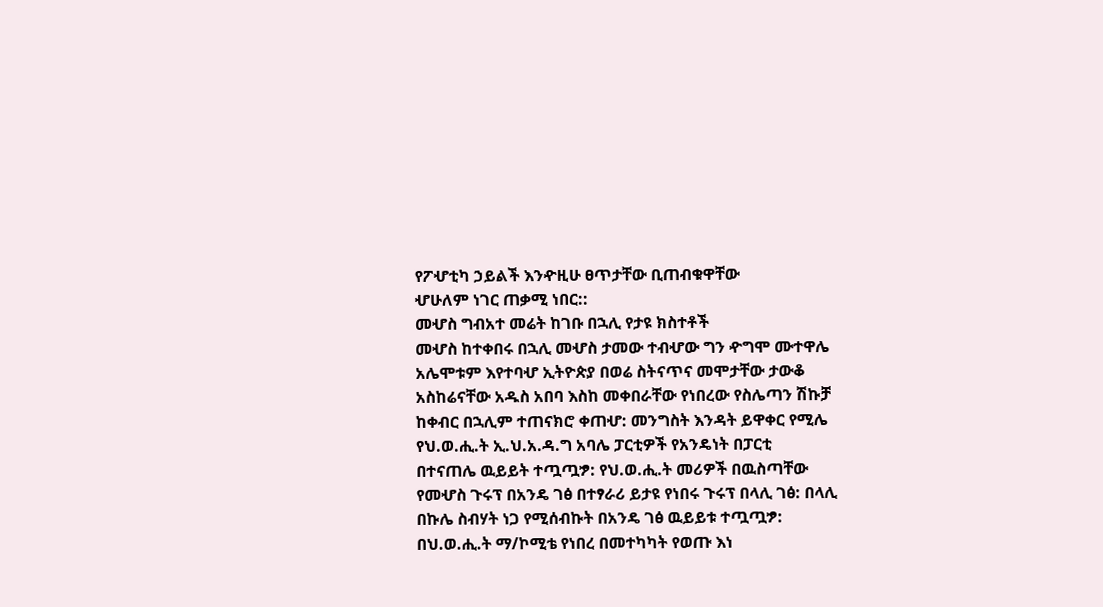የፖሇቲካ ኃይልች እንዯዚሁ ፀጥታቸው ቢጠብቁዋቸው
ሇሁለም ነገር ጠቃሚ ነበር::
መሇስ ግብአተ መሬት ከገቡ በኋሊ የታዩ ክስተቶች
መሇስ ከተቀበሩ በኋሊ መሇስ ታመው ተብሇው ግን ዯግሞ ሙተዋሌ
አሌሞቱም እየተባሇ ኢትዮጵያ በወሬ ስትናጥና መሞታቸው ታውቆ
አስከሬናቸው አዱስ አበባ እስከ መቀበራቸው የነበረው የስሌጣን ሽኩቻ
ከቀብር በኋሊም ተጠናክሮ ቀጠሇ: መንግስት እንዳት ይዋቀር የሚሌ
የህ.ወ.ሒ.ት ኢ.ህ.አ.ዳ.ግ አባሌ ፓርቲዎች የአንዴነት በፓርቲ
በተናጠሌ ዉይይት ተጧጧፇ: የህ.ወ.ሒ.ት መሪዎች በዉስጣቸው
የመሇስ ጉሩፕ በአንዴ ገፅ በተፃራሪ ይታዩ የነበሩ ጉሩፕ በላሊ ገፅ: በላሊ
በኩሌ ስብሃት ነጋ የሚሰብኩት በአንዴ ገፅ ዉይይቱ ተጧጧፇ:
በህ.ወ.ሒ.ት ማ/ኮሚቴ የነበረ በመተካካት የወጡ እነ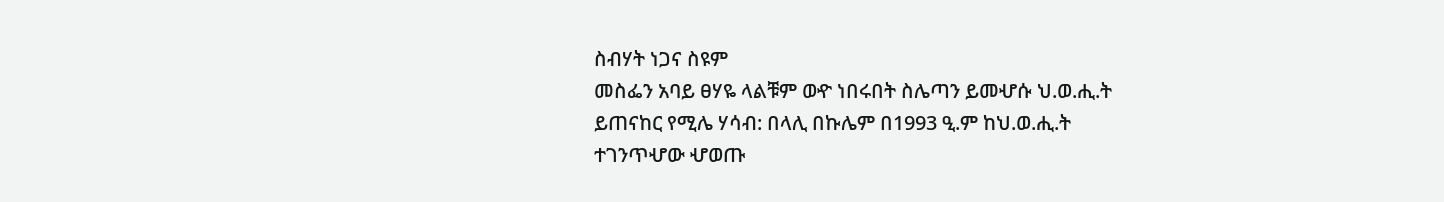ስብሃት ነጋና ስዩም
መስፌን አባይ ፀሃዬ ላልቹም ወዯ ነበሩበት ስሌጣን ይመሇሱ ህ.ወ.ሒ.ት
ይጠናከር የሚሌ ሃሳብ: በላሊ በኩሌም በ1993 ዒ.ም ከህ.ወ.ሒ.ት
ተገንጥሇው ሇወጡ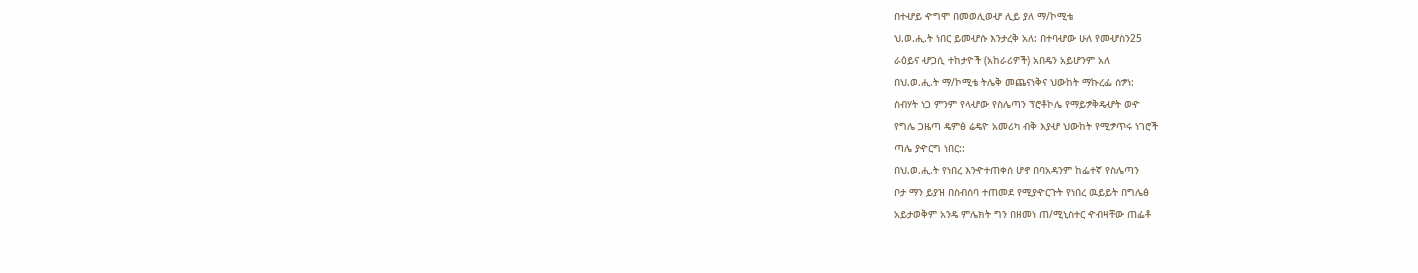በተሇይ ዯግሞ በመወሊወሇ ሊይ ያለ ማ/ኮሚቴ
ህ.ወ.ሒ.ት ነበር ይመሇሱ እንታረቅ አለ: በተባሇው ሁለ የመሇስን25
ራዕይና ሇጋሲ ተከታዮች (አከራሪዎች) አበዴን አይሆንም አለ
በህ.ወ.ሒ.ት ማ/ኮሚቴ ትሌቅ መጨናነቅና ህውከት ማኩረፌ ሰፇነ:
ስብሃት ነጋ ምንም የላሇው የስሌጣን ፕሮቶኮሌ የማይፇቅዴሇት ወዯ
የግሌ ጋዜጣ ዴምፅ ሬዴዮ አመሪካ ብቅ እያሇ ህውከት የሚፇጥሩ ነገሮች
ጣሌ ያዯርግ ነበር::
በህ.ወ.ሒ.ት የነበረ እንዯተጠቀሰ ሆኖ በባአዳንም ከፌተኛ የስሌጣን
ቦታ ማን ይያዝ በስብሰባ ተጠመደ የሚያዯርጉት የነበረ ዉይይት በግሌፅ
አይታወቅም አንዴ ምሌክት ግን በዘመነ ጠ/ሚኒስተር ዯብዛቸው ጠፌቶ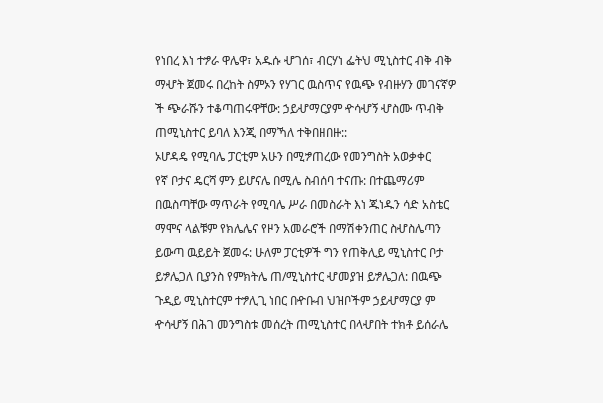የነበረ እነ ተፇራ ዋሌዋ፣ አዱሱ ሇገሰ፣ ብርሃነ ፌትህ ሚኒስተር ብቅ ብቅ
ማሇት ጀመሩ በረከት ስምኦን የሃገር ዉስጥና የዉጭ የብዙሃን መገናኛዎ
ች ጭራሹን ተቆጣጠሩዋቸው: ኃይሇማርያም ዯሳሇኝ ሇስሙ ጥብቅ
ጠሚኒስተር ይባለ እንጂ በማኻለ ተቅበዘበዙ::
ኦሆዳዴ የሚባሌ ፓርቲም አሁን በሚፇጠረው የመንግስት አወቃቀር
የኛ ቦታና ዴርሻ ምን ይሆናሌ በሚሌ ስብሰባ ተናጡ: በተጨማሪም
በዉስጣቸው ማጥራት የሚባሌ ሥራ በመስራት እነ ጁነዱን ሳድ አስቴር
ማሞና ላልቹም የክሌሌና የዞን አመራሮች በማሽቀንጠር ስሇስሌጣን
ይውጣ ዉይይት ጀመሩ: ሁለም ፓርቲዎች ግን የጠቅሊይ ሚኒስተር ቦታ
ይፇሌጋለ ቢያንስ የምክትሌ ጠ/ሚኒስተር ሇመያዝ ይፇሌጋለ: በዉጭ
ጉዲይ ሚኒስተርም ተፇሊጊ ነበር በዯቡብ ህዝቦችም ኃይሇማርያ ም
ዯሳሇኝ በሕገ መንግስቱ መሰረት ጠሚኒስተር በላሇበት ተክቶ ይሰራሌ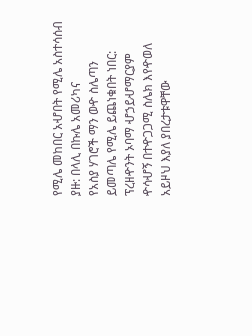የሚሌ መከበር አሇበት የሚሌ አስተሳሰብ ያዙ: በላሊ በኩሌ አመሪካና
የአስያ ሃገሮች ማን ወዯ ስሌጣን ይመጣሌ የሚሌ ይጨነቁበት ነበር:
ፕረዘዯንት ኦባማ ሇኃይሇማርያም ዯሳሇኝ በተዯጋጋሚ ስሌክ እየዯወለ
አይዞህ እያለ ያበረታቱዋቸው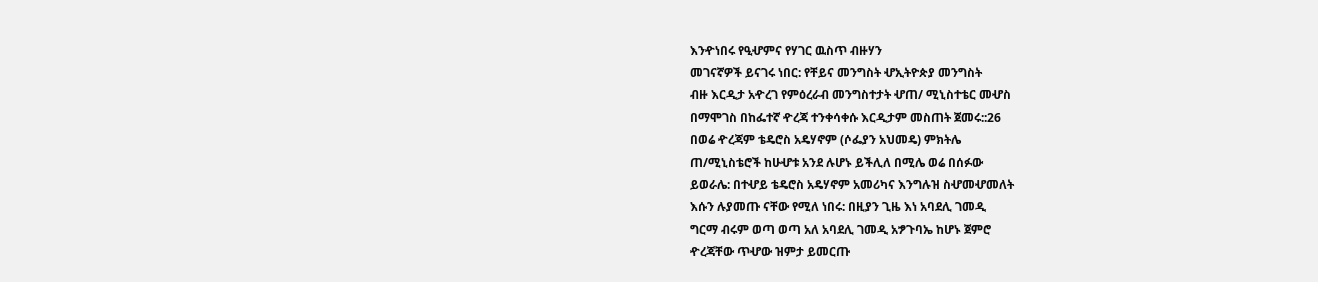እንዯነበሩ የዒሇምና የሃገር ዉስጥ ብዙሃን
መገናኛዎች ይናገሩ ነበር: የቸይና መንግስት ሇኢትዮጵያ መንግስት
ብዙ እርዲታ አዯረገ የምዕረራብ መንግስተታት ሇጠ/ ሚኒስተቴር መሇስ
በማሞገስ በከፌተኛ ዯረጃ ተንቀሳቀሱ እርዲታም መስጠት ጀመሩ::26
በወሬ ዯረጃም ቴዴሮስ አዴሃኖም (ሶፌያን አህመዴ) ምክትሌ
ጠ/ሚኒስቴሮች ከሁሇቱ አንደ ሉሆኑ ይችሊለ በሚሌ ወሬ በሰፉው
ይወራሌ: በተሇይ ቴዴሮስ አዴሃኖም አመሪካና እንግሉዝ ስሇመሇመለት
እሱን ሉያመጡ ናቸው የሚለ ነበሩ: በዚያን ጊዜ እነ አባደሊ ገመዲ
ግርማ ብሩም ወጣ ወጣ አለ አባደሊ ገመዲ አፇጉባኤ ከሆኑ ጀምሮ
ዯረጃቸው ጥሇው ዝምታ ይመርጡ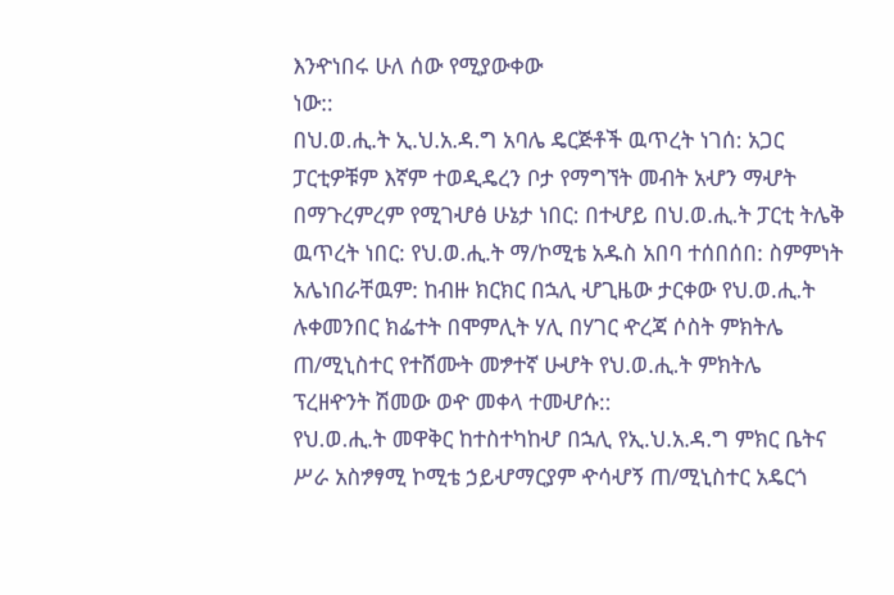እንዯነበሩ ሁለ ሰው የሚያውቀው
ነው::
በህ.ወ.ሒ.ት ኢ.ህ.አ.ዳ.ግ አባሌ ዴርጅቶች ዉጥረት ነገሰ: አጋር
ፓርቲዎቹም እኛም ተወዲዴረን ቦታ የማግኘት መብት አሇን ማሇት
በማጉረምረም የሚገሇፅ ሁኔታ ነበር: በተሇይ በህ.ወ.ሒ.ት ፓርቲ ትሌቅ
ዉጥረት ነበር: የህ.ወ.ሒ.ት ማ/ኮሚቴ አዱስ አበባ ተሰበሰበ: ስምምነት
አሌነበራቸዉም: ከብዙ ክርክር በኋሊ ሇጊዜው ታርቀው የህ.ወ.ሒ.ት
ሉቀመንበር ክፌተት በሞምሊት ሃሊ በሃገር ዯረጃ ሶስት ምክትሌ
ጠ/ሚኒስተር የተሸሙት መፇተኛ ሁሇት የህ.ወ.ሒ.ት ምክትሌ
ፕረዘዯንት ሽመው ወዯ መቀላ ተመሇሱ::
የህ.ወ.ሒ.ት መዋቅር ከተስተካከሇ በኋሊ የኢ.ህ.አ.ዳ.ግ ምክር ቤትና
ሥራ አስፇፃሚ ኮሚቴ ኃይሇማርያም ዯሳሇኝ ጠ/ሚኒስተር አዴርጎ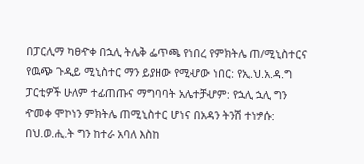በፓርሊማ ካፀዯቀ በኋሊ ትሌቅ ፌጥጫ የነበረ የምክትሌ ጠ/ሚኒስተርና
የዉጭ ጉዲይ ሚኒስተር ማን ይያዘው የሚሇው ነበር: የኢ.ህ.አ.ዳ.ግ
ፓርቲዎች ሁለም ተፊጠጡና ማግባባት አሌተቻሇም: የኋሊ ኋሊ ግን
ዯመቀ ሞኮነን ምክትሌ ጠሚኒስተር ሆነና በአዳን ትንሽ ተነፇሱ:
በህ.ወ.ሒ.ት ግን ከተራ አባለ እስከ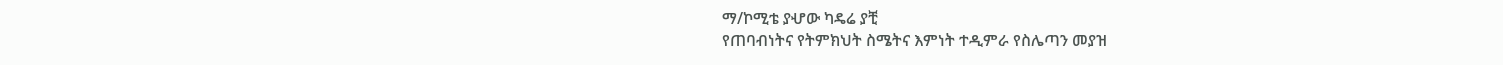ማ/ኮሚቴ ያሇው ካዴሬ ያቺ
የጠባብነትና የትምክህት ስሜትና እምነት ተዲምራ የስሌጣን መያዝ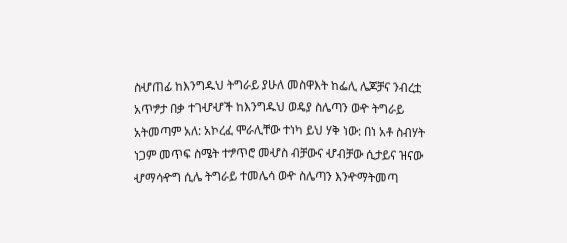ስሇጠፊ ከእንግዱህ ትግራይ ያሁለ መስዋእት ከፌሊ ሌጆቻና ንብረቷ
አጥፇታ በቃ ተገሇሇች ከእንግዱህ ወዴያ ስሌጣን ወዯ ትግራይ
አትመጣም አለ: አኮረፈ ሞራሊቸው ተነካ ይህ ሃቅ ነው: በነ አቶ ስብሃት
ነጋም መጥፍ ስሜት ተፇጥሮ መሇስ ብቻውና ሇብቻው ሲታይና ዝናው
ሇማሳዯግ ሲሌ ትግራይ ተመሌሳ ወዯ ስሌጣን እንዯማትመጣ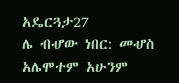አዴርጓታ27
ሌ ብሇው ነበር: መሇስ አሌሞተም አሁንም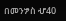በመንፇስ ሇ40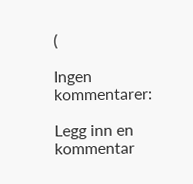(

Ingen kommentarer:

Legg inn en kommentar